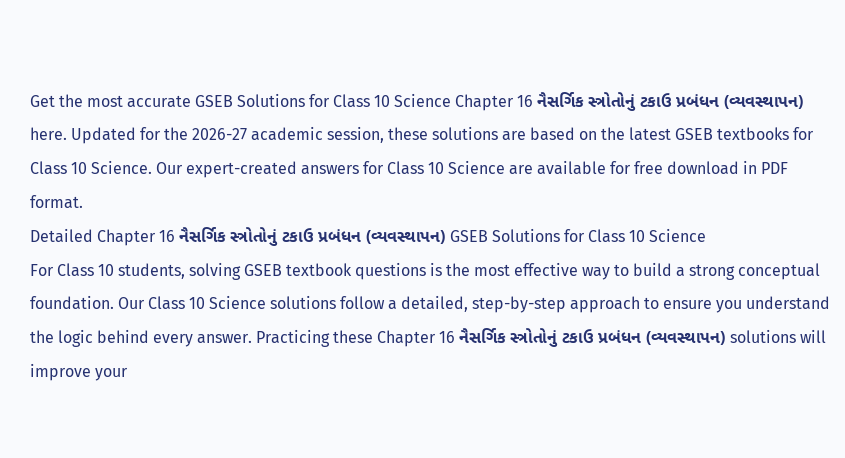Get the most accurate GSEB Solutions for Class 10 Science Chapter 16 નૈસર્ગિક સ્ત્રોતોનું ટકાઉ પ્રબંધન (વ્યવસ્થાપન) here. Updated for the 2026-27 academic session, these solutions are based on the latest GSEB textbooks for Class 10 Science. Our expert-created answers for Class 10 Science are available for free download in PDF format.
Detailed Chapter 16 નૈસર્ગિક સ્ત્રોતોનું ટકાઉ પ્રબંધન (વ્યવસ્થાપન) GSEB Solutions for Class 10 Science
For Class 10 students, solving GSEB textbook questions is the most effective way to build a strong conceptual foundation. Our Class 10 Science solutions follow a detailed, step-by-step approach to ensure you understand the logic behind every answer. Practicing these Chapter 16 નૈસર્ગિક સ્ત્રોતોનું ટકાઉ પ્રબંધન (વ્યવસ્થાપન) solutions will improve your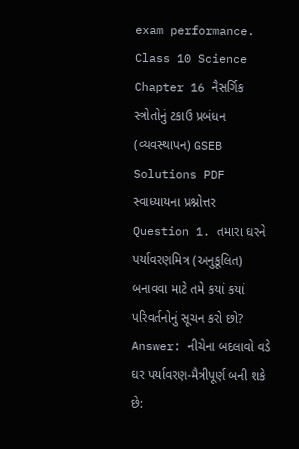exam performance.
Class 10 Science Chapter 16 નૈસર્ગિક સ્ત્રોતોનું ટકાઉ પ્રબંધન (વ્યવસ્થાપન) GSEB Solutions PDF
સ્વાધ્યાયના પ્રશ્નોત્તર
Question 1. તમારા ઘરને પર્યાવરણમિત્ર (અનુકૂલિત) બનાવવા માટે તમે કયાં કયાં પરિવર્તનોનું સૂચન કરો છો?
Answer: નીચેના બદલાવો વડે ઘર પર્યાવરણ-મૈત્રીપૂર્ણ બની શકે છે: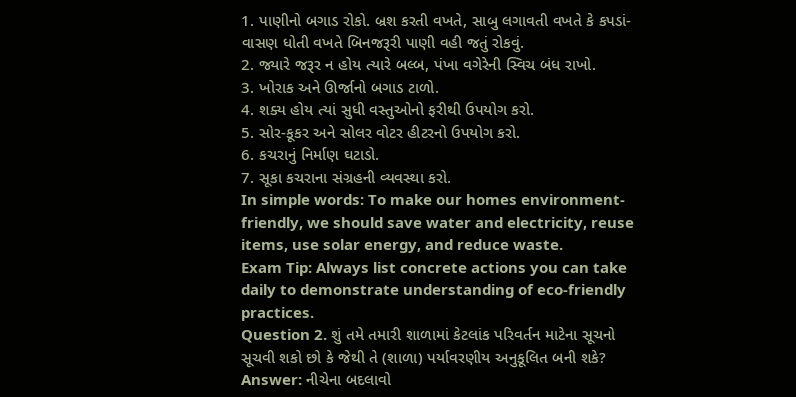1. પાણીનો બગાડ રોકો. બ્રશ કરતી વખતે, સાબુ લગાવતી વખતે કે કપડાં-વાસણ ધોતી વખતે બિનજરૂરી પાણી વહી જતું રોકવું.
2. જ્યારે જરૂર ન હોય ત્યારે બલ્બ, પંખા વગેરેની સ્વિચ બંધ રાખો.
3. ખોરાક અને ઊર્જાનો બગાડ ટાળો.
4. શક્ય હોય ત્યાં સુધી વસ્તુઓનો ફરીથી ઉપયોગ કરો.
5. સોર-કૂકર અને સોલર વોટર હીટરનો ઉપયોગ કરો.
6. કચરાનું નિર્માણ ઘટાડો.
7. સૂકા કચરાના સંગ્રહની વ્યવસ્થા કરો.
In simple words: To make our homes environment-friendly, we should save water and electricity, reuse items, use solar energy, and reduce waste.
Exam Tip: Always list concrete actions you can take daily to demonstrate understanding of eco-friendly practices.
Question 2. શું તમે તમારી શાળામાં કેટલાંક પરિવર્તન માટેના સૂચનો સૂચવી શકો છો કે જેથી તે (શાળા) પર્યાવરણીય અનુકૂલિત બની શકે?
Answer: નીચેના બદલાવો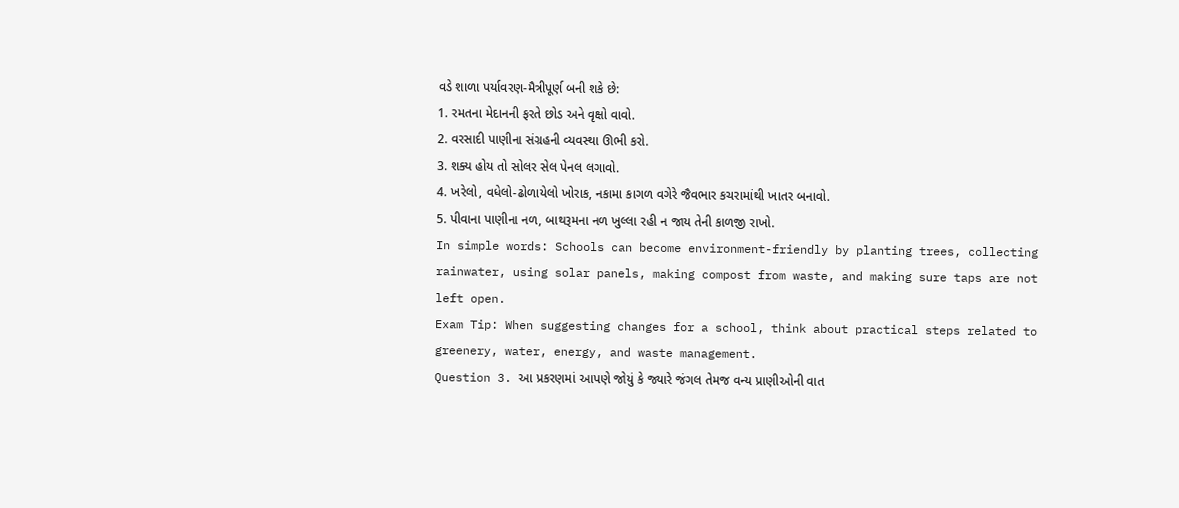વડે શાળા પર્યાવરણ-મૈત્રીપૂર્ણ બની શકે છે:
1. રમતના મેદાનની ફરતે છોડ અને વૃક્ષો વાવો.
2. વરસાદી પાણીના સંગ્રહની વ્યવસ્થા ઊભી કરો.
3. શક્ય હોય તો સોલર સેલ પેનલ લગાવો.
4. ખરેલો, વધેલો-ઢોળાયેલો ખોરાક, નકામા કાગળ વગેરે જૈવભાર કચરામાંથી ખાતર બનાવો.
5. પીવાના પાણીના નળ, બાથરૂમના નળ ખુલ્લા રહી ન જાય તેની કાળજી રાખો.
In simple words: Schools can become environment-friendly by planting trees, collecting rainwater, using solar panels, making compost from waste, and making sure taps are not left open.
Exam Tip: When suggesting changes for a school, think about practical steps related to greenery, water, energy, and waste management.
Question 3. આ પ્રકરણમાં આપણે જોયું કે જ્યારે જંગલ તેમજ વન્ય પ્રાણીઓની વાત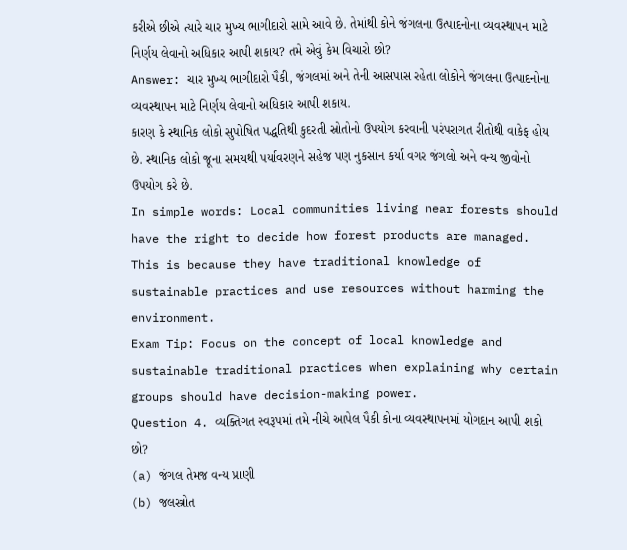કરીએ છીએ ત્યારે ચાર મુખ્ય ભાગીદારો સામે આવે છે. તેમાંથી કોને જંગલના ઉત્પાદનોના વ્યવસ્થાપન માટે નિર્ણય લેવાનો અધિકાર આપી શકાય? તમે એવું કેમ વિચારો છો?
Answer: ચાર મુખ્ય ભાગીદારો પૈકી, જંગલમાં અને તેની આસપાસ રહેતા લોકોને જંગલના ઉત્પાદનોના વ્યવસ્થાપન માટે નિર્ણય લેવાનો અધિકાર આપી શકાય.
કારણ કે સ્થાનિક લોકો સુપોષિત પદ્ધતિથી કુદરતી સ્રોતોનો ઉપયોગ કરવાની પરંપરાગત રીતોથી વાકેફ હોય છે. સ્થાનિક લોકો જૂના સમયથી પર્યાવરણને સહેજ પણ નુકસાન કર્યા વગર જંગલો અને વન્ય જીવોનો ઉપયોગ કરે છે.
In simple words: Local communities living near forests should have the right to decide how forest products are managed. This is because they have traditional knowledge of sustainable practices and use resources without harming the environment.
Exam Tip: Focus on the concept of local knowledge and sustainable traditional practices when explaining why certain groups should have decision-making power.
Question 4. વ્યક્તિગત સ્વરૂપમાં તમે નીચે આપેલ પૈકી કોના વ્યવસ્થાપનમાં યોગદાન આપી શકો છો?
(a) જંગલ તેમજ વન્ય પ્રાણી
(b) જલસ્ત્રોત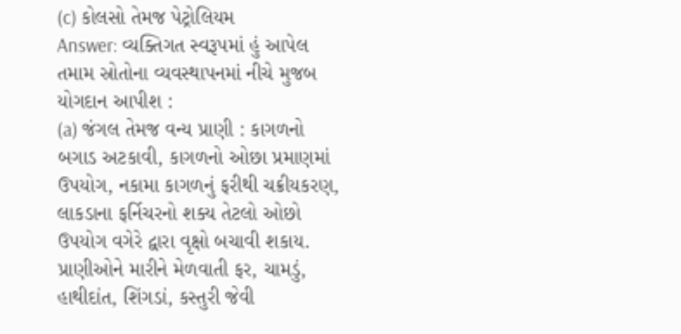(c) કોલસો તેમજ પેટ્રોલિયમ
Answer: વ્યક્તિગત સ્વરૂપમાં હું આપેલ તમામ સ્રોતોના વ્યવસ્થાપનમાં નીચે મુજબ યોગદાન આપીશ :
(a) જંગલ તેમજ વન્ય પ્રાણી : કાગળનો બગાડ અટકાવી, કાગળનો ઓછા પ્રમાણમાં ઉપયોગ, નકામા કાગળનું ફરીથી ચક્રીયકરણ, લાકડાના ફર્નિચરનો શક્ય તેટલો ઓછો ઉપયોગ વગેરે દ્વારા વૃક્ષો બચાવી શકાય.
પ્રાણીઓને મારીને મેળવાતી ફર, ચામડું, હાથીદાંત, શિંગડાં, કસ્તુરી જેવી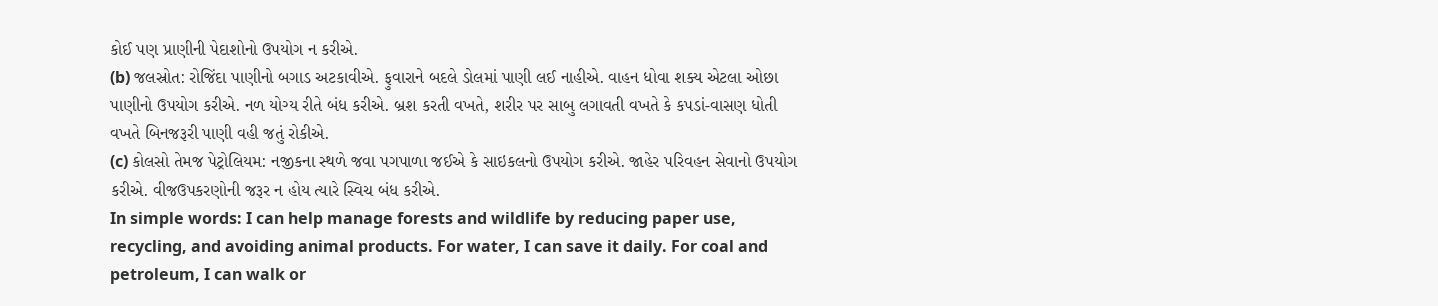કોઈ પણ પ્રાણીની પેદાશોનો ઉપયોગ ન કરીએ.
(b) જલસ્રોત: રોજિંદા પાણીનો બગાડ અટકાવીએ. ફુવારાને બદલે ડોલમાં પાણી લઈ નાહીએ. વાહન ધોવા શક્ય એટલા ઓછા પાણીનો ઉપયોગ કરીએ. નળ યોગ્ય રીતે બંધ કરીએ. બ્રશ કરતી વખતે, શરીર પર સાબુ લગાવતી વખતે કે કપડાં-વાસણ ધોતી વખતે બિનજરૂરી પાણી વહી જતું રોકીએ.
(c) કોલસો તેમજ પેટ્રોલિયમ: નજીકના સ્થળે જવા પગપાળા જઈએ કે સાઇકલનો ઉપયોગ કરીએ. જાહેર પરિવહન સેવાનો ઉપયોગ કરીએ. વીજઉપકરણોની જરૂર ન હોય ત્યારે સ્વિચ બંધ કરીએ.
In simple words: I can help manage forests and wildlife by reducing paper use, recycling, and avoiding animal products. For water, I can save it daily. For coal and petroleum, I can walk or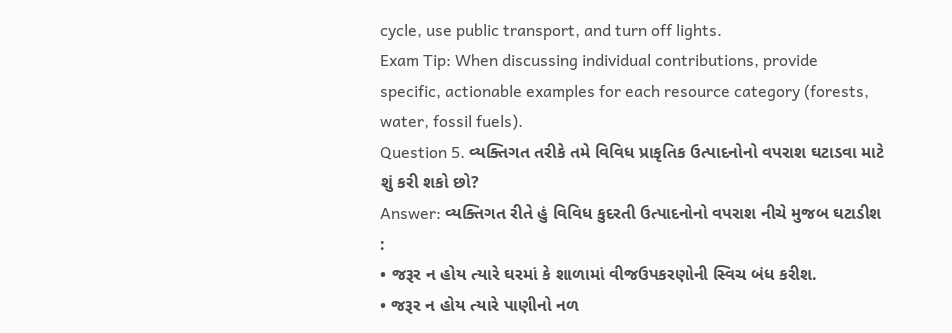cycle, use public transport, and turn off lights.
Exam Tip: When discussing individual contributions, provide specific, actionable examples for each resource category (forests, water, fossil fuels).
Question 5. વ્યક્તિગત તરીકે તમે વિવિધ પ્રાકૃતિક ઉત્પાદનોનો વપરાશ ઘટાડવા માટે શું કરી શકો છો?
Answer: વ્યક્તિગત રીતે હું વિવિધ કુદરતી ઉત્પાદનોનો વપરાશ નીચે મુજબ ઘટાડીશ :
• જરૂર ન હોય ત્યારે ઘરમાં કે શાળામાં વીજઉપકરણોની સ્વિચ બંધ કરીશ.
• જરૂર ન હોય ત્યારે પાણીનો નળ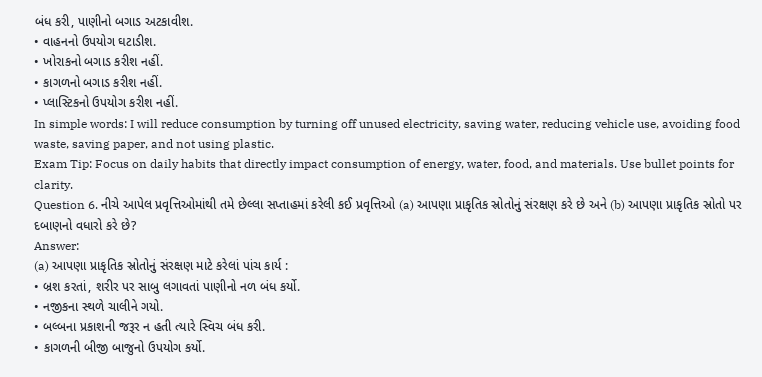બંધ કરી, પાણીનો બગાડ અટકાવીશ.
• વાહનનો ઉપયોગ ઘટાડીશ.
• ખોરાકનો બગાડ કરીશ નહીં.
• કાગળનો બગાડ કરીશ નહીં.
• પ્લાસ્ટિકનો ઉપયોગ કરીશ નહીં.
In simple words: I will reduce consumption by turning off unused electricity, saving water, reducing vehicle use, avoiding food waste, saving paper, and not using plastic.
Exam Tip: Focus on daily habits that directly impact consumption of energy, water, food, and materials. Use bullet points for clarity.
Question 6. નીચે આપેલ પ્રવૃત્તિઓમાંથી તમે છેલ્લા સપ્તાહમાં કરેલી કઈ પ્રવૃત્તિઓ (a) આપણા પ્રાકૃતિક સ્રોતોનું સંરક્ષણ કરે છે અને (b) આપણા પ્રાકૃતિક સ્રોતો પર દબાણનો વધારો કરે છે?
Answer:
(a) આપણા પ્રાકૃતિક સ્રોતોનું સંરક્ષણ માટે કરેલાં પાંચ કાર્ય :
• બ્રશ કરતાં, શરીર પર સાબુ લગાવતાં પાણીનો નળ બંધ કર્યો.
• નજીકના સ્થળે ચાલીને ગયો.
• બલ્બના પ્રકાશની જરૂર ન હતી ત્યારે સ્વિચ બંધ કરી.
• કાગળની બીજી બાજુનો ઉપયોગ કર્યો.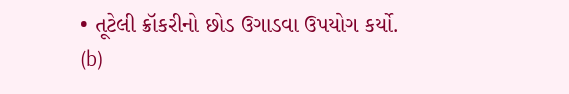• તૂટેલી ક્રૉકરીનો છોડ ઉગાડવા ઉપયોગ કર્યો.
(b)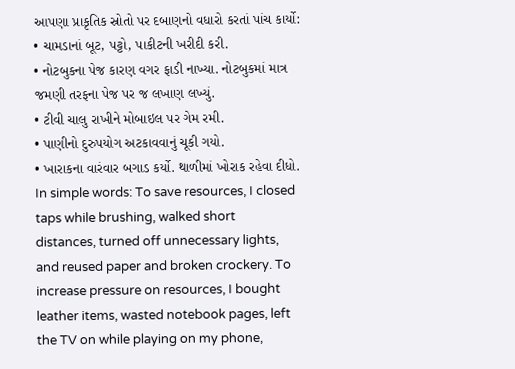આપણા પ્રાકૃતિક સ્રોતો પર દબાણનો વધારો કરતાં પાંચ કાર્યો:
• ચામડાનાં બૂટ, પટ્ટો, પાકીટની ખરીદી કરી.
• નોટબુકના પેજ કારણ વગર ફાડી નાખ્યા. નોટબુકમાં માત્ર જમણી તરફના પેજ પર જ લખાણ લખ્યું.
• ટીવી ચાલુ રાખીને મોબાઇલ પર ગેમ રમી.
• પાણીનો દુરુપયોગ અટકાવવાનું ચૂકી ગયો.
• ખારાકના વારંવાર બગાડ કર્યો. થાળીમાં ખોરાક રહેવા દીધો.
In simple words: To save resources, I closed taps while brushing, walked short distances, turned off unnecessary lights, and reused paper and broken crockery. To increase pressure on resources, I bought leather items, wasted notebook pages, left the TV on while playing on my phone,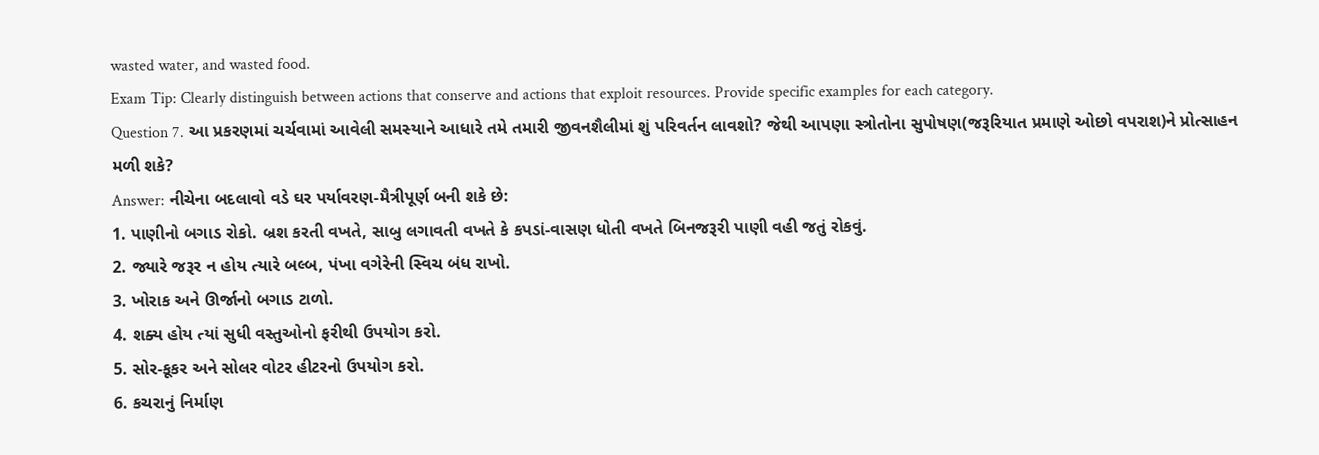wasted water, and wasted food.
Exam Tip: Clearly distinguish between actions that conserve and actions that exploit resources. Provide specific examples for each category.
Question 7. આ પ્રકરણમાં ચર્ચવામાં આવેલી સમસ્યાને આધારે તમે તમારી જીવનશૈલીમાં શું પરિવર્તન લાવશો? જેથી આપણા સ્ત્રોતોના સુપોષણ(જરૂરિયાત પ્રમાણે ઓછો વપરાશ)ને પ્રોત્સાહન મળી શકે?
Answer: નીચેના બદલાવો વડે ઘર પર્યાવરણ-મૈત્રીપૂર્ણ બની શકે છે:
1. પાણીનો બગાડ રોકો. બ્રશ કરતી વખતે, સાબુ લગાવતી વખતે કે કપડાં-વાસણ ધોતી વખતે બિનજરૂરી પાણી વહી જતું રોકવું.
2. જ્યારે જરૂર ન હોય ત્યારે બલ્બ, પંખા વગેરેની સ્વિચ બંધ રાખો.
3. ખોરાક અને ઊર્જાનો બગાડ ટાળો.
4. શક્ય હોય ત્યાં સુધી વસ્તુઓનો ફરીથી ઉપયોગ કરો.
5. સોર-કૂકર અને સોલર વોટર હીટરનો ઉપયોગ કરો.
6. કચરાનું નિર્માણ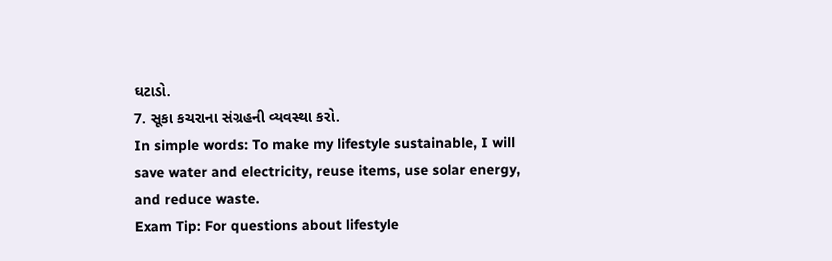ઘટાડો.
7. સૂકા કચરાના સંગ્રહની વ્યવસ્થા કરો.
In simple words: To make my lifestyle sustainable, I will save water and electricity, reuse items, use solar energy, and reduce waste.
Exam Tip: For questions about lifestyle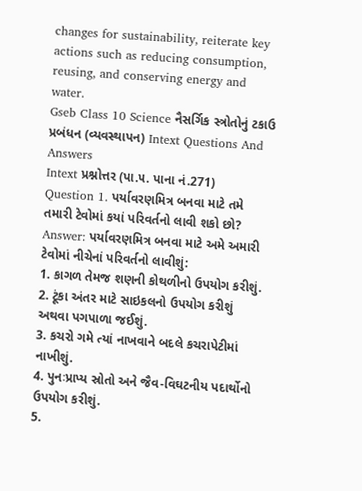changes for sustainability, reiterate key actions such as reducing consumption, reusing, and conserving energy and water.
Gseb Class 10 Science નૈસર્ગિક સ્ત્રોતોનું ટકાઉ પ્રબંધન (વ્યવસ્થાપન) Intext Questions And Answers
Intext પ્રશ્નોત્તર (પા.૫. પાના નં.271)
Question 1. પર્યાવરણમિત્ર બનવા માટે તમે તમારી ટેવોમાં કયાં પરિવર્તનો લાવી શકો છો?
Answer: પર્યાવરણમિત્ર બનવા માટે અમે અમારી ટેવોમાં નીચેનાં પરિવર્તનો લાવીશું:
1. કાગળ તેમજ શણની કોથળીનો ઉપયોગ કરીશું.
2. ટૂંકા અંતર માટે સાઇકલનો ઉપયોગ કરીશું અથવા પગપાળા જઈશું.
3. કચરો ગમે ત્યાં નાખવાને બદલે કચરાપેટીમાં નાખીશું.
4. પુનઃપ્રાપ્ય સ્રોતો અને જૈવ-વિઘટનીય પદાર્થોનો ઉપયોગ કરીશું.
5.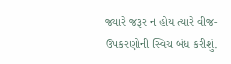જ્યારે જરૂર ન હોય ત્યારે વીજ-ઉપકરણોની સ્વિચ બંધ કરીશું.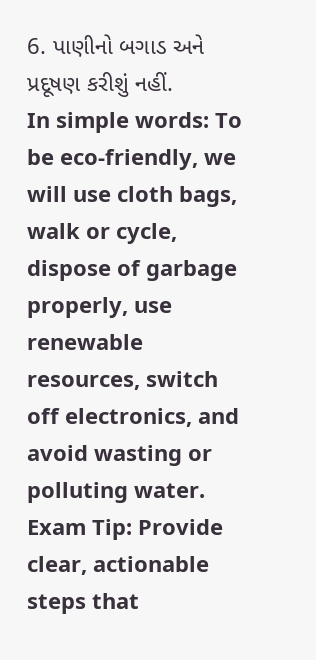6. પાણીનો બગાડ અને પ્રદૂષણ કરીશું નહીં.
In simple words: To be eco-friendly, we will use cloth bags, walk or cycle, dispose of garbage properly, use renewable resources, switch off electronics, and avoid wasting or polluting water.
Exam Tip: Provide clear, actionable steps that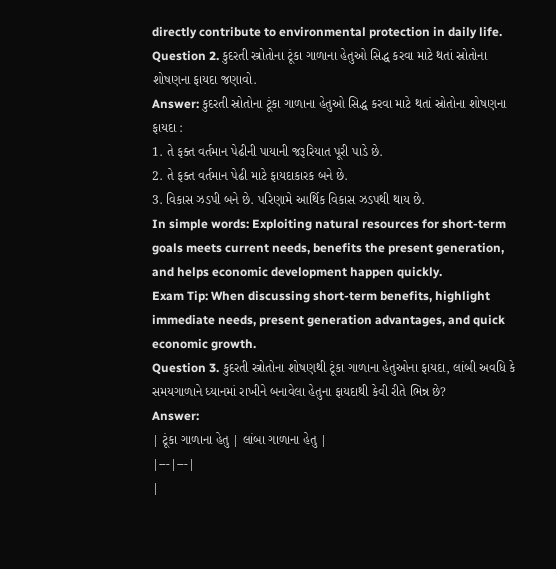directly contribute to environmental protection in daily life.
Question 2. કુદરતી સ્ત્રોતોના ટૂંકા ગાળાના હેતુઓ સિદ્ધ કરવા માટે થતાં સ્રોતોના શોષણના ફાયદા જણાવો.
Answer: કુદરતી સ્રોતોના ટૂંકા ગાળાના હેતુઓ સિદ્ધ કરવા માટે થતાં સ્રોતોના શોષણના ફાયદા :
1. તે ફક્ત વર્તમાન પેઢીની પાયાની જરૂરિયાત પૂરી પાડે છે.
2. તે ફક્ત વર્તમાન પેઢી માટે ફાયદાકારક બને છે.
3. વિકાસ ઝડપી બને છે. પરિણામે આર્થિક વિકાસ ઝડપથી થાય છે.
In simple words: Exploiting natural resources for short-term goals meets current needs, benefits the present generation, and helps economic development happen quickly.
Exam Tip: When discussing short-term benefits, highlight immediate needs, present generation advantages, and quick economic growth.
Question 3. કુદરતી સ્ત્રોતોના શોષણથી ટૂંકા ગાળાના હેતુઓના ફાયદા, લાંબી અવધિ કે સમયગાળાને ધ્યાનમાં રાખીને બનાવેલા હેતુના ફાયદાથી કેવી રીતે ભિન્ન છે?
Answer:
| ટૂંકા ગાળાના હેતુ | લાંબા ગાળાના હેતુ |
|---|---|
|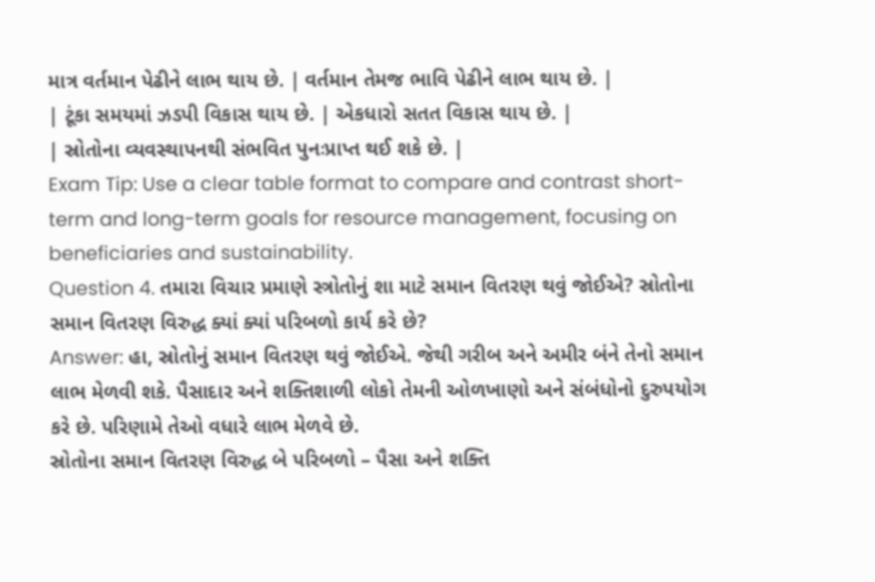માત્ર વર્તમાન પેઢીને લાભ થાય છે. | વર્તમાન તેમજ ભાવિ પેઢીને લાભ થાય છે. |
| ટૂંકા સમયમાં ઝડપી વિકાસ થાય છે. | એકધારો સતત વિકાસ થાય છે. |
| સ્રોતોના વ્યવસ્થાપનથી સંભવિત પુનઃપ્રાપ્ત થઈ શકે છે. |
Exam Tip: Use a clear table format to compare and contrast short-term and long-term goals for resource management, focusing on beneficiaries and sustainability.
Question 4. તમારા વિચાર પ્રમાણે સ્ત્રોતોનું શા માટે સમાન વિતરણ થવું જોઈએ? સ્રોતોના સમાન વિતરણ વિરુદ્ધ ક્યાં ક્યાં પરિબળો કાર્ય કરે છે?
Answer: હા, સ્રોતોનું સમાન વિતરણ થવું જોઈએ. જેથી ગરીબ અને અમીર બંને તેનો સમાન લાભ મેળવી શકે. પૈસાદાર અને શક્તિશાળી લોકો તેમની ઓળખાણો અને સંબંધોનો દુરુપયોગ કરે છે. પરિણામે તેઓ વધારે લાભ મેળવે છે.
સ્રોતોના સમાન વિતરણ વિરુદ્ધ બે પરિબળો – પૈસા અને શક્તિ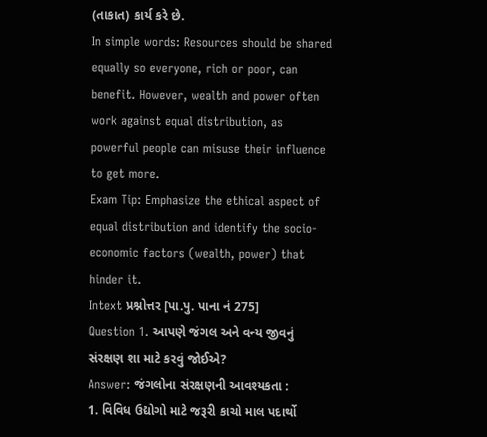(તાકાત) કાર્ય કરે છે.
In simple words: Resources should be shared equally so everyone, rich or poor, can benefit. However, wealth and power often work against equal distribution, as powerful people can misuse their influence to get more.
Exam Tip: Emphasize the ethical aspect of equal distribution and identify the socio-economic factors (wealth, power) that hinder it.
Intext પ્રશ્નોત્તર [પા.પુ. પાના નં 275]
Question 1. આપણે જંગલ અને વન્ય જીવનું સંરક્ષણ શા માટે કરવું જોઈએ?
Answer: જંગલોના સંરક્ષણની આવશ્યકતા :
1. વિવિધ ઉદ્યોગો માટે જરૂરી કાચો માલ પદાર્થો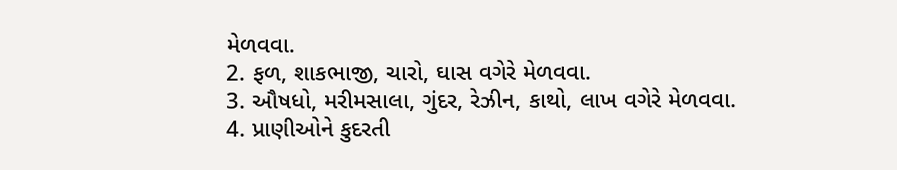મેળવવા.
2. ફળ, શાકભાજી, ચારો, ઘાસ વગેરે મેળવવા.
3. ઔષધો, મરીમસાલા, ગુંદર, રેઝીન, કાથો, લાખ વગેરે મેળવવા.
4. પ્રાણીઓને કુદરતી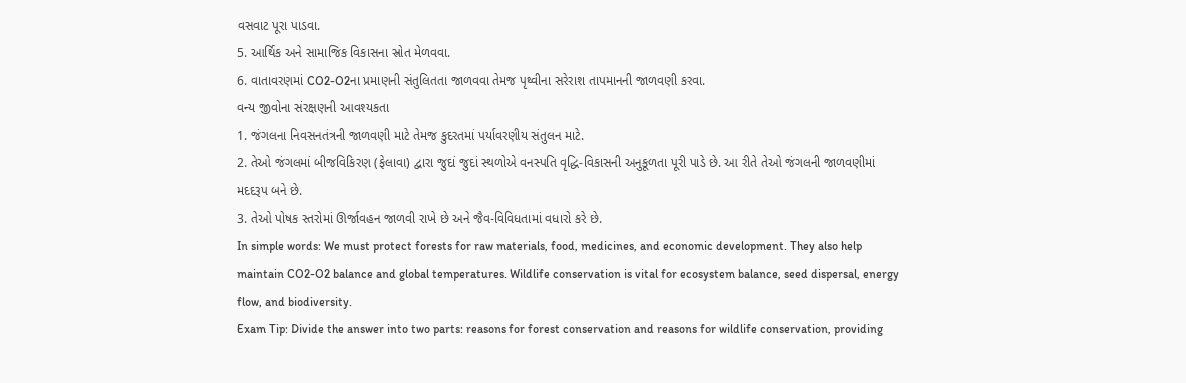વસવાટ પૂરા પાડવા.
5. આર્થિક અને સામાજિક વિકાસના સ્રોત મેળવવા.
6. વાતાવરણમાં CO2-O2ના પ્રમાણની સંતુલિતતા જાળવવા તેમજ પૃથ્વીના સરેરાશ તાપમાનની જાળવણી કરવા.
વન્ય જીવોના સંરક્ષણની આવશ્યકતા
1. જંગલના નિવસનતંત્રની જાળવણી માટે તેમજ કુદરતમાં પર્યાવરણીય સંતુલન માટે.
2. તેઓ જંગલમાં બીજવિકિરણ (ફેલાવા) દ્વારા જુદાં જુદાં સ્થળોએ વનસ્પતિ વૃદ્ધિ-વિકાસની અનુકૂળતા પૂરી પાડે છે. આ રીતે તેઓ જંગલની જાળવણીમાં મદદરૂપ બને છે.
3. તેઓ પોષક સ્તરોમાં ઊર્જાવહન જાળવી રાખે છે અને જૈવ-વિવિધતામાં વધારો કરે છે.
In simple words: We must protect forests for raw materials, food, medicines, and economic development. They also help maintain CO2-O2 balance and global temperatures. Wildlife conservation is vital for ecosystem balance, seed dispersal, energy flow, and biodiversity.
Exam Tip: Divide the answer into two parts: reasons for forest conservation and reasons for wildlife conservation, providing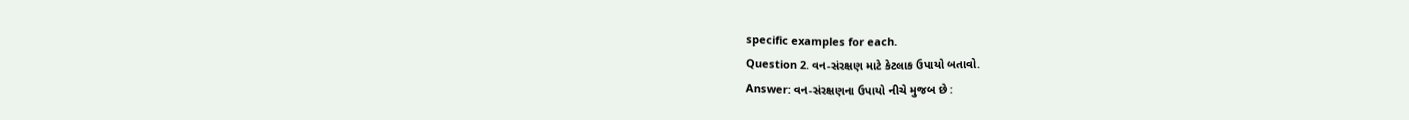specific examples for each.
Question 2. વન-સંરક્ષણ માટે કેટલાક ઉપાયો બતાવો.
Answer: વન-સંરક્ષણના ઉપાયો નીચે મુજબ છે :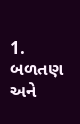1. બળતણ અને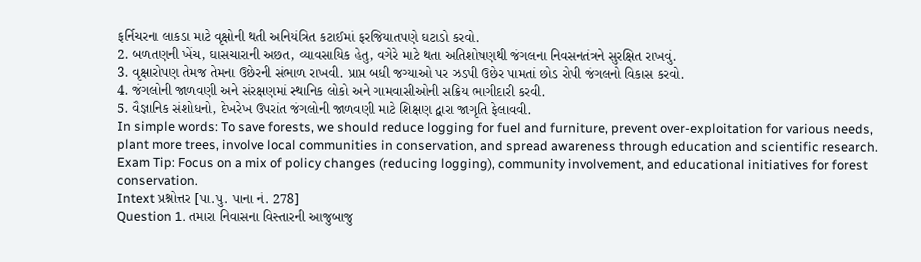ફર્નિચરના લાકડા માટે વૃક્ષોની થતી અનિયંત્રિત કટાઈમાં ફરજિયાતપણે ઘટાડો કરવો.
2. બળતણની ખેંચ, ઘાસચારાની અછત, વ્યાવસાયિક હેતુ, વગેરે માટે થતા અતિશોષણથી જંગલના નિવસનતંત્રને સુરક્ષિત રાખવું.
3. વૃક્ષારોપણ તેમજ તેમના ઉછેરની સંભાળ રાખવી. પ્રાપ્ત બધી જગ્યાઓ પર ઝડપી ઉછેર પામતાં છોડ રોપી જંગલનો વિકાસ કરવો.
4. જંગલોની જાળવણી અને સંરક્ષણમાં સ્થાનિક લોકો અને ગામવાસીઓની સક્રિય ભાગીદારી કરવી.
5. વૈજ્ઞાનિક સંશોધનો, દેખરેખ ઉપરાંત જંગલોની જાળવણી માટે શિક્ષણ દ્વારા જાગૃતિ ફેલાવવી.
In simple words: To save forests, we should reduce logging for fuel and furniture, prevent over-exploitation for various needs, plant more trees, involve local communities in conservation, and spread awareness through education and scientific research.
Exam Tip: Focus on a mix of policy changes (reducing logging), community involvement, and educational initiatives for forest conservation.
Intext પ્રશ્નોત્તર [પા.પુ. પાના નં. 278]
Question 1. તમારા નિવાસના વિસ્તારની આજુબાજુ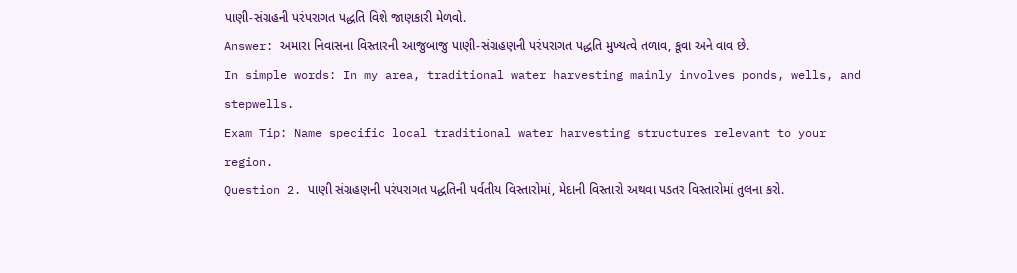પાણી-સંગ્રહની પરંપરાગત પદ્ધતિ વિશે જાણકારી મેળવો.
Answer: અમારા નિવાસના વિસ્તારની આજુબાજુ પાણી-સંગ્રહણની પરંપરાગત પદ્ધતિ મુખ્યત્વે તળાવ, કૂવા અને વાવ છે.
In simple words: In my area, traditional water harvesting mainly involves ponds, wells, and stepwells.
Exam Tip: Name specific local traditional water harvesting structures relevant to your region.
Question 2. પાણી સંગ્રહણની પરંપરાગત પદ્ધતિની પર્વતીય વિસ્તારોમાં, મેદાની વિસ્તારો અથવા પડતર વિસ્તારોમાં તુલના કરો.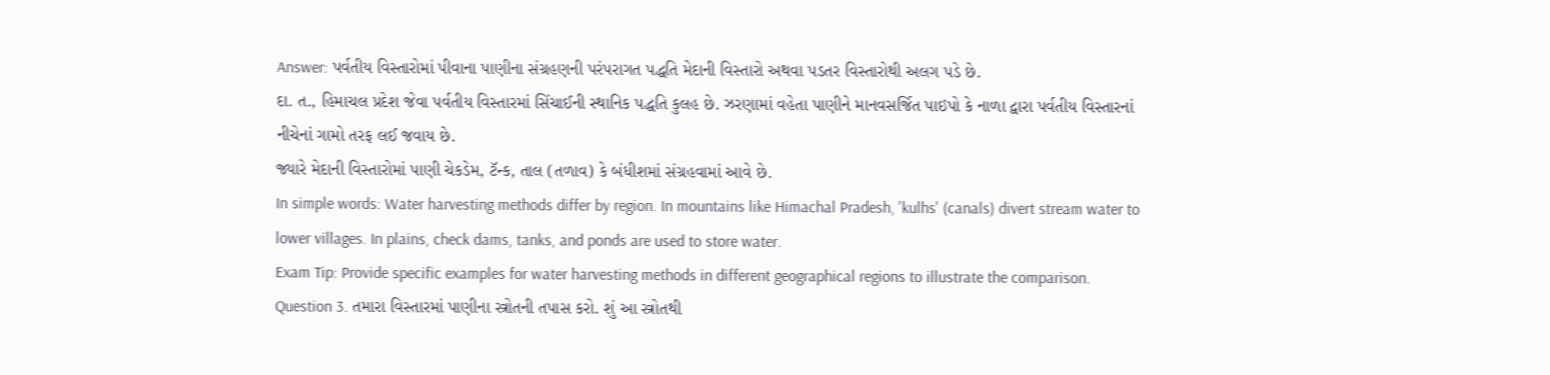Answer: પર્વતીય વિસ્તારોમાં પીવાના પાણીના સંગ્રહણની પરંપરાગત પદ્ધતિ મેદાની વિસ્તારો અથવા પડતર વિસ્તારોથી અલગ પડે છે.
દા. ત., હિમાચલ પ્રદેશ જેવા પર્વતીય વિસ્તારમાં સિંચાઈની સ્થાનિક પદ્ધતિ કુલહ છે. ઝરણામાં વહેતા પાણીને માનવસર્જિત પાઇપો કે નાળા દ્વારા પર્વતીય વિસ્તારનાં નીચેનાં ગામો તરફ લઈ જવાય છે.
જ્યારે મેદાની વિસ્તારોમાં પાણી ચેકડેમ, ટૅન્ક, તાલ (તળાવ) કે બંધીશમાં સંગ્રહવામાં આવે છે.
In simple words: Water harvesting methods differ by region. In mountains like Himachal Pradesh, 'kulhs' (canals) divert stream water to lower villages. In plains, check dams, tanks, and ponds are used to store water.
Exam Tip: Provide specific examples for water harvesting methods in different geographical regions to illustrate the comparison.
Question 3. તમારા વિસ્તારમાં પાણીના સ્ત્રોતની તપાસ કરો. શું આ સ્ત્રોતથી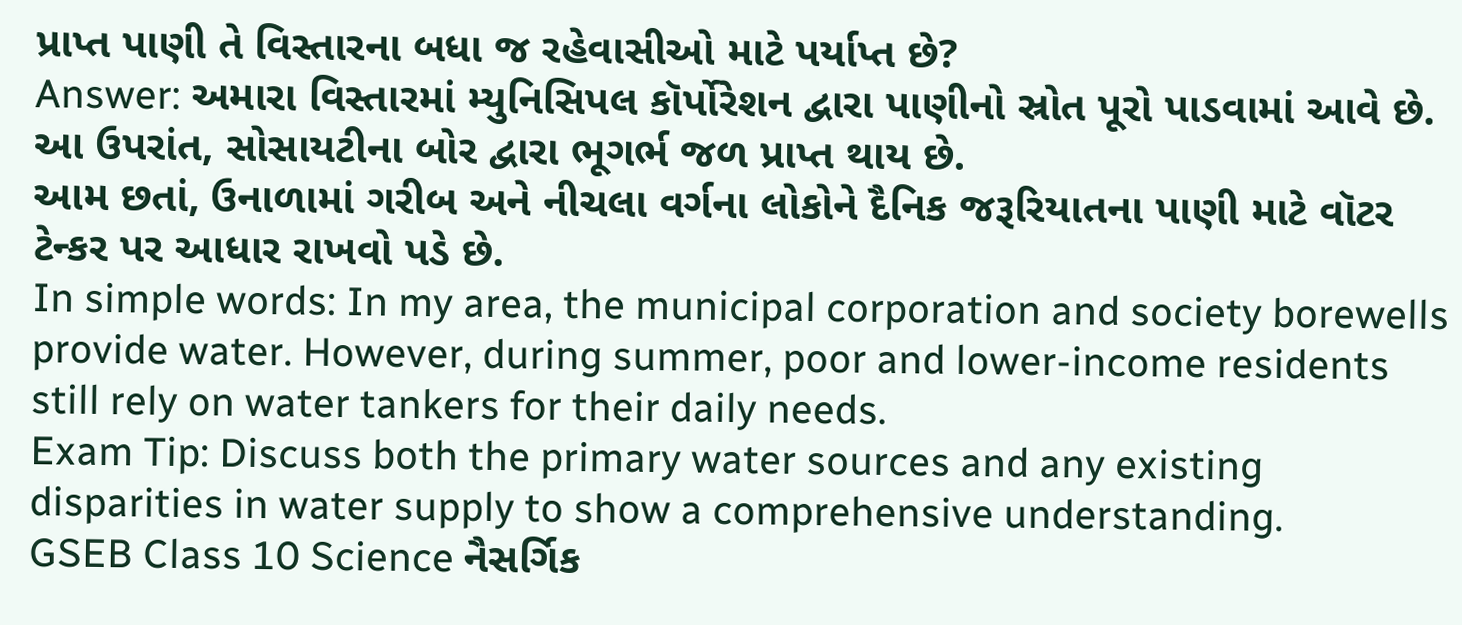પ્રાપ્ત પાણી તે વિસ્તારના બધા જ રહેવાસીઓ માટે પર્યાપ્ત છે?
Answer: અમારા વિસ્તારમાં મ્યુનિસિપલ કૉર્પોરેશન દ્વારા પાણીનો સ્રોત પૂરો પાડવામાં આવે છે. આ ઉપરાંત, સોસાયટીના બોર દ્વારા ભૂગર્ભ જળ પ્રાપ્ત થાય છે.
આમ છતાં, ઉનાળામાં ગરીબ અને નીચલા વર્ગના લોકોને દૈનિક જરૂરિયાતના પાણી માટે વૉટર ટેન્કર પર આધાર રાખવો પડે છે.
In simple words: In my area, the municipal corporation and society borewells provide water. However, during summer, poor and lower-income residents still rely on water tankers for their daily needs.
Exam Tip: Discuss both the primary water sources and any existing disparities in water supply to show a comprehensive understanding.
GSEB Class 10 Science નૈસર્ગિક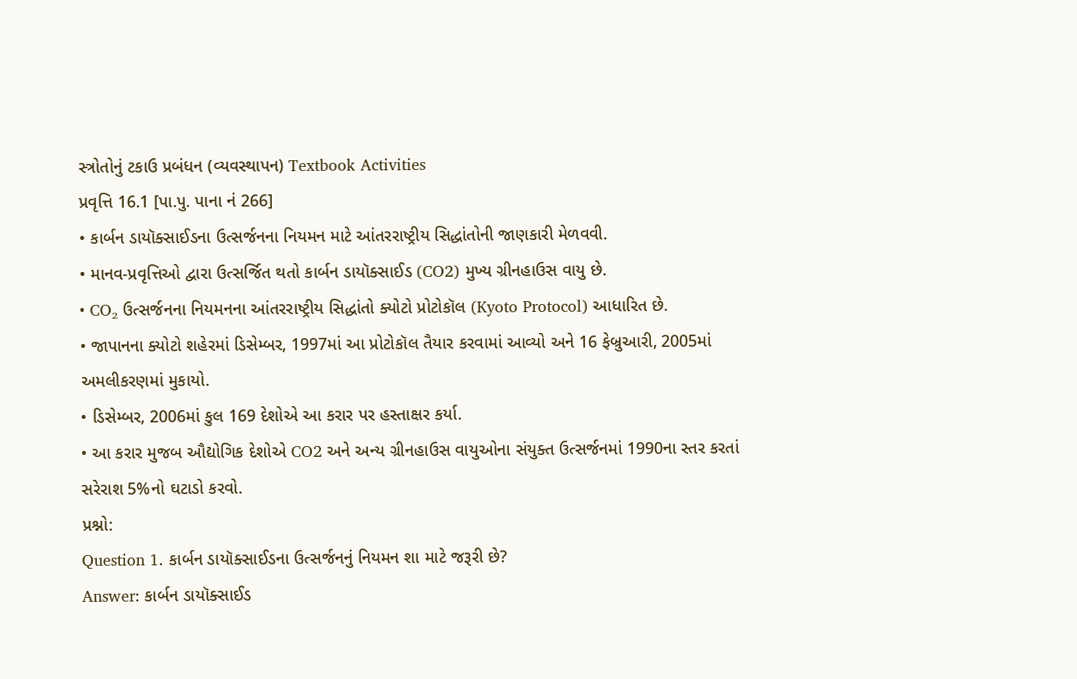સ્ત્રોતોનું ટકાઉ પ્રબંધન (વ્યવસ્થાપન) Textbook Activities
પ્રવૃત્તિ 16.1 [પા.પુ. પાના નં 266]
• કાર્બન ડાયૉક્સાઈડના ઉત્સર્જનના નિયમન માટે આંતરરાષ્ટ્રીય સિદ્ધાંતોની જાણકારી મેળવવી.
• માનવ-પ્રવૃત્તિઓ દ્વારા ઉત્સર્જિત થતો કાર્બન ડાયૉક્સાઈડ (CO2) મુખ્ય ગ્રીનહાઉસ વાયુ છે.
• CO₂ ઉત્સર્જનના નિયમનના આંતરરાષ્ટ્રીય સિદ્ધાંતો ક્યોટો પ્રોટોકૉલ (Kyoto Protocol) આધારિત છે.
• જાપાનના ક્યોટો શહેરમાં ડિસેમ્બર, 1997માં આ પ્રોટોકૉલ તૈયાર કરવામાં આવ્યો અને 16 ફેબ્રુઆરી, 2005માં અમલીકરણમાં મુકાયો.
• ડિસેમ્બર, 2006માં કુલ 169 દેશોએ આ કરાર પર હસ્તાક્ષર કર્યા.
• આ કરાર મુજબ ઔદ્યોગિક દેશોએ CO2 અને અન્ય ગ્રીનહાઉસ વાયુઓના સંયુક્ત ઉત્સર્જનમાં 1990ના સ્તર કરતાં સરેરાશ 5%નો ઘટાડો કરવો.
પ્રશ્નો:
Question 1. કાર્બન ડાયૉક્સાઈડના ઉત્સર્જનનું નિયમન શા માટે જરૂરી છે?
Answer: કાર્બન ડાયૉક્સાઈડ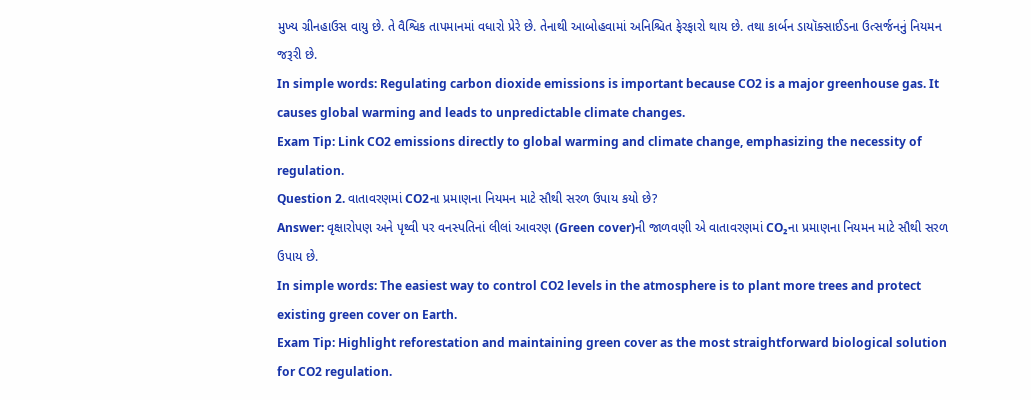મુખ્ય ગ્રીનહાઉસ વાયુ છે. તે વૈશ્વિક તાપમાનમાં વધારો પ્રેરે છે. તેનાથી આબોહવામાં અનિશ્ચિત ફેરફારો થાય છે. તથા કાર્બન ડાયૉક્સાઈડના ઉત્સર્જનનું નિયમન જરૂરી છે.
In simple words: Regulating carbon dioxide emissions is important because CO2 is a major greenhouse gas. It causes global warming and leads to unpredictable climate changes.
Exam Tip: Link CO2 emissions directly to global warming and climate change, emphasizing the necessity of regulation.
Question 2. વાતાવરણમાં CO2ના પ્રમાણના નિયમન માટે સૌથી સરળ ઉપાય કયો છે?
Answer: વૃક્ષારોપણ અને પૃથ્વી પર વનસ્પતિનાં લીલાં આવરણ (Green cover)ની જાળવણી એ વાતાવરણમાં CO₂ના પ્રમાણના નિયમન માટે સૌથી સરળ ઉપાય છે.
In simple words: The easiest way to control CO2 levels in the atmosphere is to plant more trees and protect existing green cover on Earth.
Exam Tip: Highlight reforestation and maintaining green cover as the most straightforward biological solution for CO2 regulation.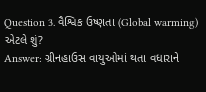Question 3. વૈશ્વિક ઉષ્ણતા (Global warming) એટલે શું?
Answer: ગ્રીનહાઉસ વાયુઓમાં થતા વધારાને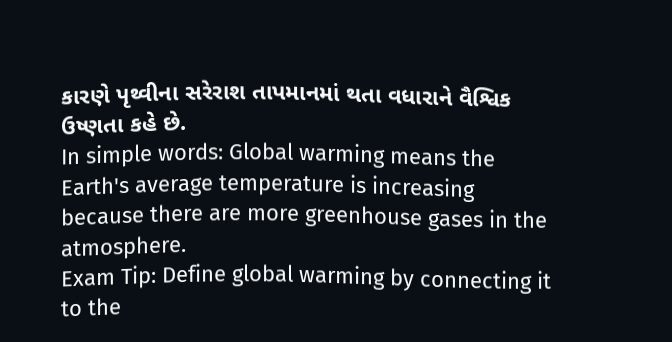કારણે પૃથ્વીના સરેરાશ તાપમાનમાં થતા વધારાને વૈશ્વિક ઉષ્ણતા કહે છે.
In simple words: Global warming means the Earth's average temperature is increasing because there are more greenhouse gases in the atmosphere.
Exam Tip: Define global warming by connecting it to the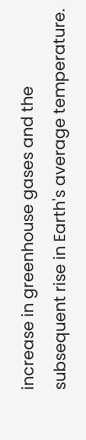increase in greenhouse gases and the subsequent rise in Earth's average temperature.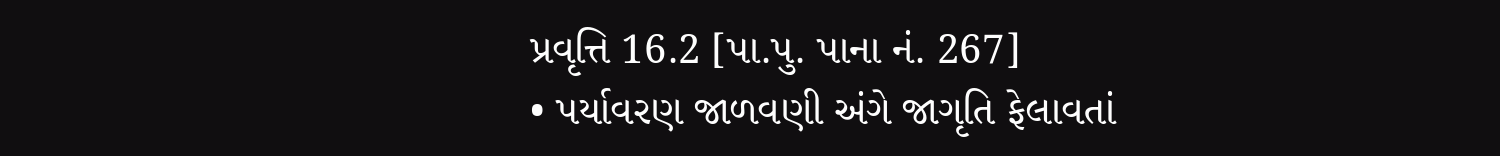પ્રવૃત્તિ 16.2 [પા.પુ. પાના નં. 267]
• પર્યાવરણ જાળવણી અંગે જાગૃતિ ફેલાવતાં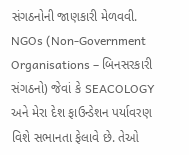સંગઠનોની જાણકારી મેળવવી.
NGOs (Non-Government Organisations – બિનસરકારી સંગઠનો) જેવાં કે SEACOLOGY અને મેરા દેશ ફાઉન્ડેશન પર્યાવરણ વિશે સભાનતા ફેલાવે છે. તેઓ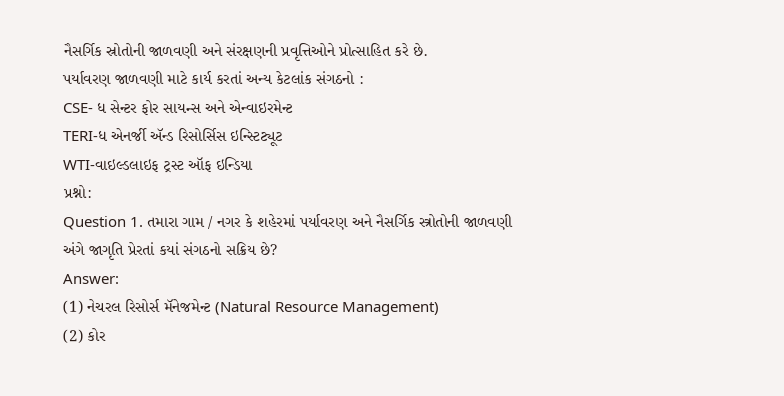નૈસર્ગિક સ્રોતોની જાળવણી અને સંરક્ષણની પ્રવૃત્તિઓને પ્રોત્સાહિત કરે છે.
પર્યાવરણ જાળવણી માટે કાર્ય કરતાં અન્ય કેટલાંક સંગઠનો :
CSE- ધ સેન્ટર ફોર સાયન્સ અને એન્વાઇરમેન્ટ
TERI-ધ એનર્જી ઍન્ડ રિસોર્સિસ ઇન્સ્ટિટ્યૂટ
WTI-વાઇલ્ડલાઇફ ટ્રસ્ટ ઑફ ઇન્ડિયા
પ્રશ્નો:
Question 1. તમારા ગામ / નગર કે શહેરમાં પર્યાવરણ અને નૈસર્ગિક સ્ત્રોતોની જાળવણી અંગે જાગૃતિ પ્રેરતાં કયાં સંગઠનો સક્રિય છે?
Answer:
(1) નેચરલ રિસોર્સ મૅનેજમેન્ટ (Natural Resource Management)
(2) કોર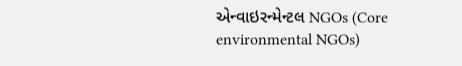એન્વાઇરન્મેન્ટલ NGOs (Core environmental NGOs)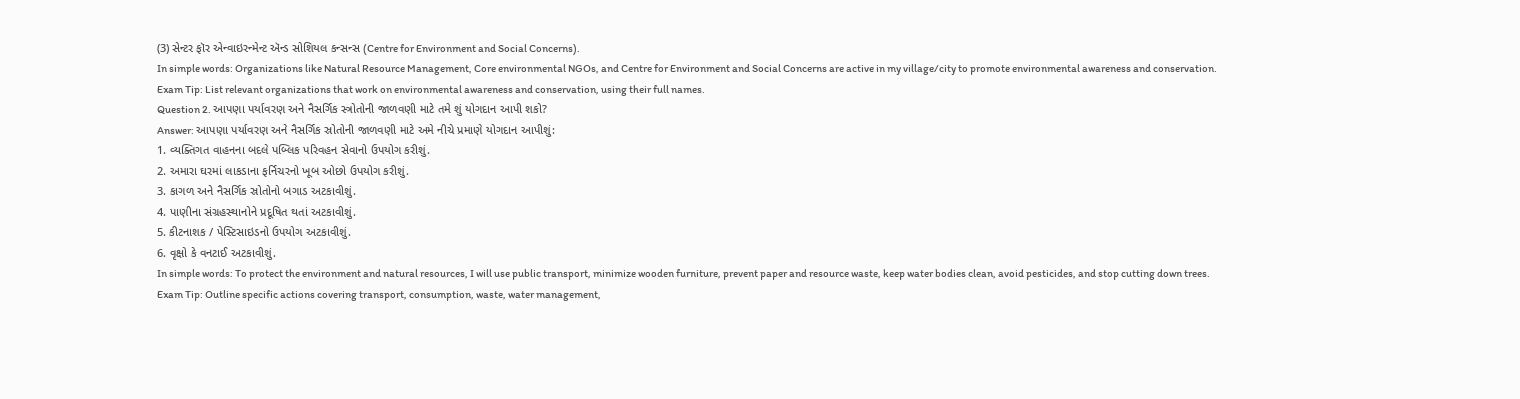(3) સેન્ટર ફૉર એન્વાઇરન્મેન્ટ ઍન્ડ સોશિયલ કન્સન્સ (Centre for Environment and Social Concerns).
In simple words: Organizations like Natural Resource Management, Core environmental NGOs, and Centre for Environment and Social Concerns are active in my village/city to promote environmental awareness and conservation.
Exam Tip: List relevant organizations that work on environmental awareness and conservation, using their full names.
Question 2. આપણા પર્યાવરણ અને નૈસર્ગિક સ્ત્રોતોની જાળવણી માટે તમે શું યોગદાન આપી શકો?
Answer: આપણા પર્યાવરણ અને નૈસર્ગિક સ્રોતોની જાળવણી માટે અમે નીચે પ્રમાણે યોગદાન આપીશું:
1. વ્યક્તિગત વાહનના બદલે પબ્લિક પરિવહન સેવાનો ઉપયોગ કરીશું.
2. અમારા ઘરમાં લાકડાના ફર્નિચરનો ખૂબ ઓછો ઉપયોગ કરીશું.
3. કાગળ અને નૈસર્ગિક સ્રોતોનો બગાડ અટકાવીશું.
4. પાણીના સંગ્રહસ્થાનોને પ્રદૂષિત થતાં અટકાવીશું.
5. કીટનાશક / પેસ્ટિસાઇડનો ઉપયોગ અટકાવીશું.
6. વૃક્ષો કે વનટાઈ અટકાવીશું.
In simple words: To protect the environment and natural resources, I will use public transport, minimize wooden furniture, prevent paper and resource waste, keep water bodies clean, avoid pesticides, and stop cutting down trees.
Exam Tip: Outline specific actions covering transport, consumption, waste, water management,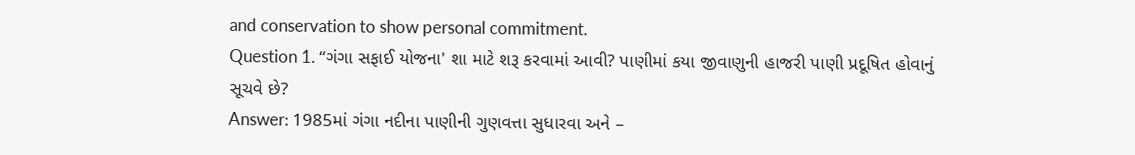and conservation to show personal commitment.
Question 1. “ગંગા સફાઈ યોજના' શા માટે શરૂ કરવામાં આવી? પાણીમાં કયા જીવાણુની હાજરી પાણી પ્રદૂષિત હોવાનું સૂચવે છે?
Answer: 1985માં ગંગા નદીના પાણીની ગુણવત્તા સુધારવા અને –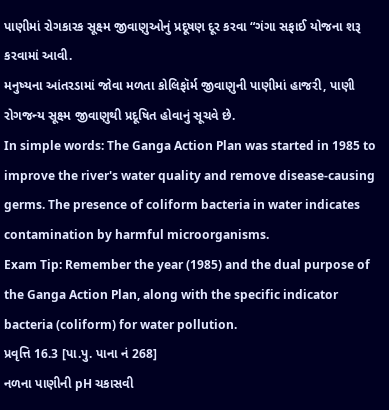પાણીમાં રોગકારક સૂક્ષ્મ જીવાણુઓનું પ્રદૂષણ દૂર કરવા “ગંગા સફાઈ યોજના શરૂ કરવામાં આવી.
મનુષ્યના આંતરડામાં જોવા મળતા કોલિફૉર્મ જીવાણુની પાણીમાં હાજરી, પાણી રોગજન્ય સૂક્ષ્મ જીવાણુથી પ્રદૂષિત હોવાનું સૂચવે છે.
In simple words: The Ganga Action Plan was started in 1985 to improve the river's water quality and remove disease-causing germs. The presence of coliform bacteria in water indicates contamination by harmful microorganisms.
Exam Tip: Remember the year (1985) and the dual purpose of the Ganga Action Plan, along with the specific indicator bacteria (coliform) for water pollution.
પ્રવૃત્તિ 16.3 [પા.પુ. પાના નં 268]
નળના પાણીની pH ચકાસવી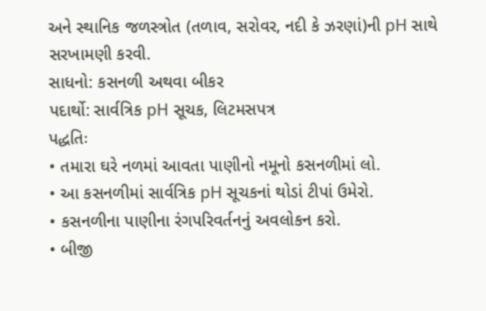અને સ્થાનિક જળસ્ત્રોત (તળાવ, સરોવર, નદી કે ઝરણાં)ની pH સાથે સરખામણી કરવી.
સાધનો: કસનળી અથવા બીકર
પદાર્થો: સાર્વત્રિક pH સૂચક, લિટમસપત્ર
પદ્ધતિઃ
• તમારા ઘરે નળમાં આવતા પાણીનો નમૂનો કસનળીમાં લો.
• આ કસનળીમાં સાર્વત્રિક pH સૂચકનાં થોડાં ટીપાં ઉમેરો.
• કસનળીના પાણીના રંગપરિવર્તનનું અવલોકન કરો.
• બીજી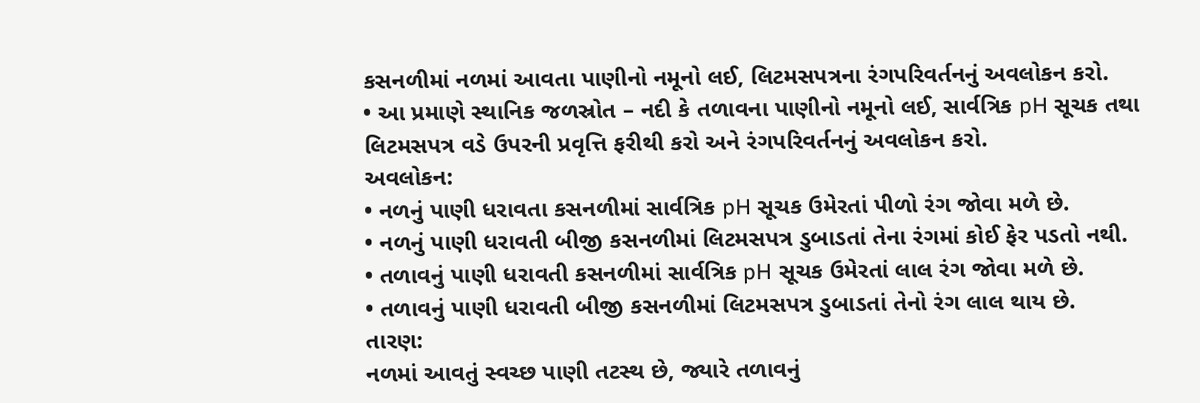કસનળીમાં નળમાં આવતા પાણીનો નમૂનો લઈ, લિટમસપત્રના રંગપરિવર્તનનું અવલોકન કરો.
• આ પ્રમાણે સ્થાનિક જળસ્રોત – નદી કે તળાવના પાણીનો નમૂનો લઈ, સાર્વત્રિક pH સૂચક તથા લિટમસપત્ર વડે ઉપરની પ્રવૃત્તિ ફરીથી કરો અને રંગપરિવર્તનનું અવલોકન કરો.
અવલોકન:
• નળનું પાણી ધરાવતા કસનળીમાં સાર્વત્રિક pH સૂચક ઉમેરતાં પીળો રંગ જોવા મળે છે.
• નળનું પાણી ધરાવતી બીજી કસનળીમાં લિટમસપત્ર ડુબાડતાં તેના રંગમાં કોઈ ફેર પડતો નથી.
• તળાવનું પાણી ધરાવતી કસનળીમાં સાર્વત્રિક pH સૂચક ઉમેરતાં લાલ રંગ જોવા મળે છે.
• તળાવનું પાણી ધરાવતી બીજી કસનળીમાં લિટમસપત્ર ડુબાડતાં તેનો રંગ લાલ થાય છે.
તારણ:
નળમાં આવતું સ્વચ્છ પાણી તટસ્થ છે, જ્યારે તળાવનું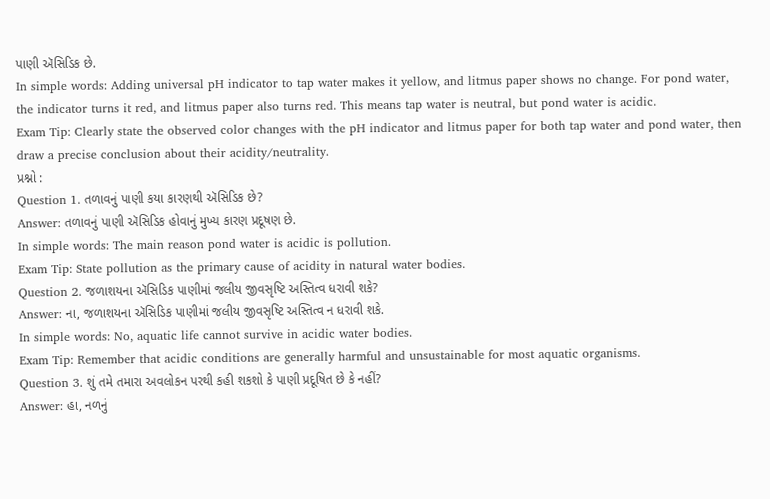પાણી ઍસિડિક છે.
In simple words: Adding universal pH indicator to tap water makes it yellow, and litmus paper shows no change. For pond water, the indicator turns it red, and litmus paper also turns red. This means tap water is neutral, but pond water is acidic.
Exam Tip: Clearly state the observed color changes with the pH indicator and litmus paper for both tap water and pond water, then draw a precise conclusion about their acidity/neutrality.
પ્રશ્નો :
Question 1. તળાવનું પાણી કયા કારણથી ઍસિડિક છે?
Answer: તળાવનું પાણી ઍસિડિક હોવાનું મુખ્ય કારણ પ્રદૂષણ છે.
In simple words: The main reason pond water is acidic is pollution.
Exam Tip: State pollution as the primary cause of acidity in natural water bodies.
Question 2. જળાશયના ઍસિડિક પાણીમાં જલીય જીવસૃષ્ટિ અસ્તિત્વ ધરાવી શકે?
Answer: ના, જળાશયના ઍસિડિક પાણીમાં જલીય જીવસૃષ્ટિ અસ્તિત્વ ન ધરાવી શકે.
In simple words: No, aquatic life cannot survive in acidic water bodies.
Exam Tip: Remember that acidic conditions are generally harmful and unsustainable for most aquatic organisms.
Question 3. શું તમે તમારા અવલોકન પરથી કહી શકશો કે પાણી પ્રદૂષિત છે કે નહીં?
Answer: હા, નળનું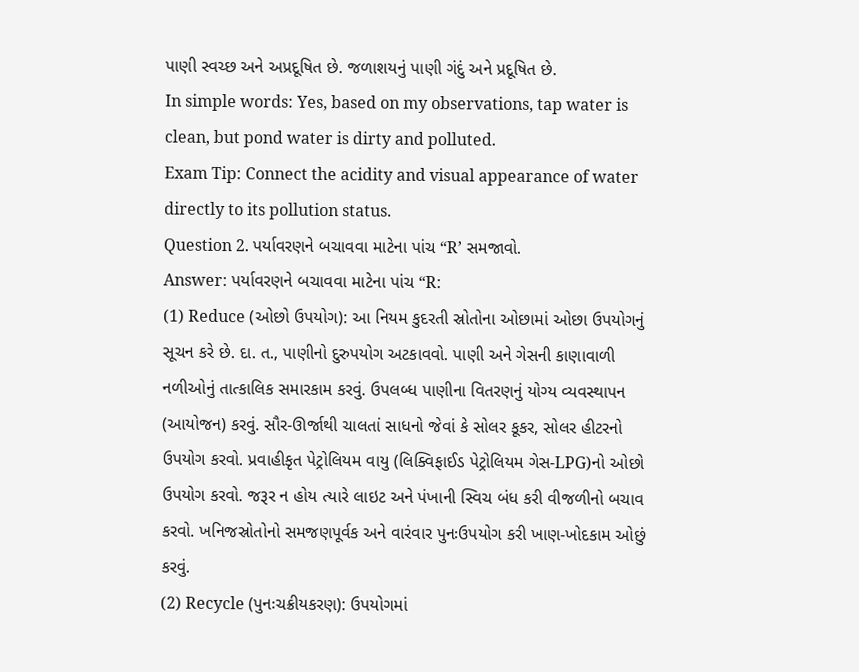પાણી સ્વચ્છ અને અપ્રદૂષિત છે. જળાશયનું પાણી ગંદું અને પ્રદૂષિત છે.
In simple words: Yes, based on my observations, tap water is clean, but pond water is dirty and polluted.
Exam Tip: Connect the acidity and visual appearance of water directly to its pollution status.
Question 2. પર્યાવરણને બચાવવા માટેના પાંચ “R’ સમજાવો.
Answer: પર્યાવરણને બચાવવા માટેના પાંચ “R:
(1) Reduce (ઓછો ઉપયોગ): આ નિયમ કુદરતી સ્રોતોના ઓછામાં ઓછા ઉપયોગનું સૂચન કરે છે. દા. ત., પાણીનો દુરુપયોગ અટકાવવો. પાણી અને ગેસની કાણાવાળી નળીઓનું તાત્કાલિક સમારકામ કરવું. ઉપલબ્ધ પાણીના વિતરણનું યોગ્ય વ્યવસ્થાપન (આયોજન) કરવું. સૌર-ઊર્જાથી ચાલતાં સાધનો જેવાં કે સોલર કૂકર, સોલર હીટરનો ઉપયોગ કરવો. પ્રવાહીકૃત પેટ્રોલિયમ વાયુ (લિક્વિફાઈડ પેટ્રોલિયમ ગેસ-LPG)નો ઓછો ઉપયોગ કરવો. જરૂર ન હોય ત્યારે લાઇટ અને પંખાની સ્વિચ બંધ કરી વીજળીનો બચાવ કરવો. ખનિજસ્રોતોનો સમજણપૂર્વક અને વારંવાર પુનઃઉપયોગ કરી ખાણ-ખોદકામ ઓછું કરવું.
(2) Recycle (પુનઃચક્રીયકરણ): ઉપયોગમાં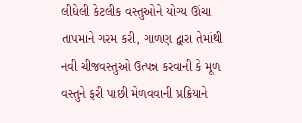લીધેલી કેટલીક વસ્તુઓને યોગ્ય ઊંચા તાપમાને ગરમ કરી, ગાળણ દ્વારા તેમાંથી નવી ચીજવસ્તુઓ ઉત્પન્ન કરવાની કે મૂળ વસ્તુને ફરી પાછી મેળવવાની પ્રક્રિયાને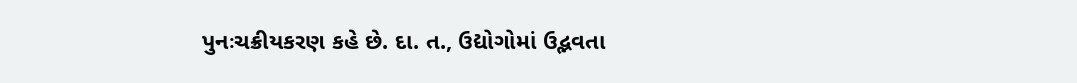પુનઃચક્રીયકરણ કહે છે. દા. ત., ઉદ્યોગોમાં ઉદ્ભવતા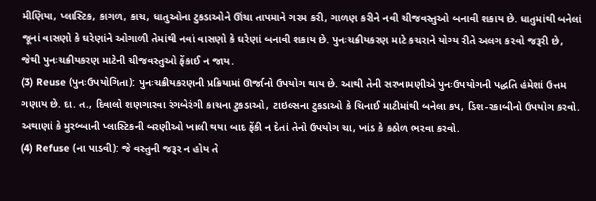મીણિયા, પ્લાસ્ટિક, કાગળ, કાચ, ધાતુઓના ટુકડાઓને ઊંચા તાપમાને ગરમ કરી, ગાળણ કરીને નવી ચીજવસ્તુઓ બનાવી શકાય છે. ધાતુમાંથી બનેલાં જૂનાં વાસણો કે ઘરેણાંને ઓગાળી તેમાંથી નવાં વાસણો કે ઘરેણાં બનાવી શકાય છે. પુનઃચક્રીયકરણ માટે કચરાને યોગ્ય રીતે અલગ કરવો જરૂરી છે, જેથી પુનઃચક્રીયકરણ માટેની ચીજવસ્તુઓ ફેંકાઈ ન જાય.
(3) Reuse (પુનઃઉપયોગિતા): પુનઃચક્રીયકરણની પ્રક્રિયામાં ઊર્જાનો ઉપયોગ થાય છે. આથી તેની સરખામણીએ પુનઃઉપયોગની પદ્ધતિ હંમેશાં ઉત્તમ ગણાય છે. દા. ત., દિવાલો શણગારવા રંગબેરંગી કાચના ટુકડાઓ, ટાઇલ્સના ટુકડાઓ કે ચિનાઈ માટીમાંથી બનેલા કપ, ડિશ-રકાબીનો ઉપયોગ કરવો. અથાણાં કે મુરબ્બાની પ્લાસ્ટિકની બરણીઓ ખાલી થયા બાદ ફેંકી ન દેતાં તેનો ઉપયોગ ચા, ખાંડ કે કઠોળ ભરવા કરવો.
(4) Refuse (ના પાડવી): જે વસ્તુની જરૂર ન હોય તે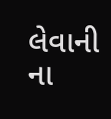લેવાની ના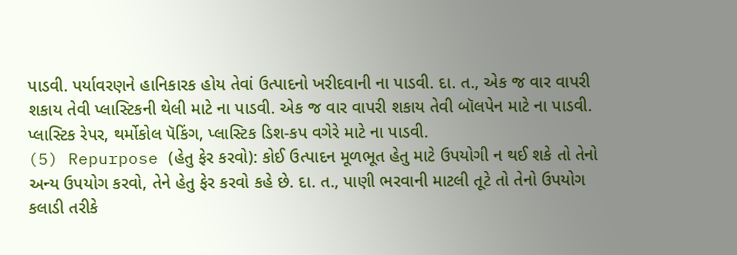પાડવી. પર્યાવરણને હાનિકારક હોય તેવાં ઉત્પાદનો ખરીદવાની ના પાડવી. દા. ત., એક જ વાર વાપરી શકાય તેવી પ્લાસ્ટિકની થેલી માટે ના પાડવી. એક જ વાર વાપરી શકાય તેવી બૉલપેન માટે ના પાડવી. પ્લાસ્ટિક રેપર, થર્મોકોલ પૅકિંગ, પ્લાસ્ટિક ડિશ-કપ વગેરે માટે ના પાડવી.
(5) Repurpose (હેતુ ફેર કરવો): કોઈ ઉત્પાદન મૂળભૂત હેતુ માટે ઉપયોગી ન થઈ શકે તો તેનો અન્ય ઉપયોગ કરવો, તેને હેતુ ફેર કરવો કહે છે. દા. ત., પાણી ભરવાની માટલી તૂટે તો તેનો ઉપયોગ કલાડી તરીકે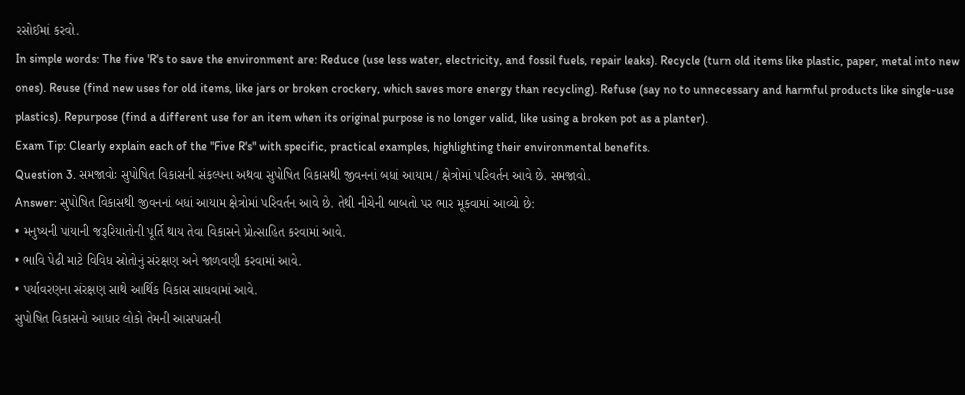રસોઈમાં કરવો.
In simple words: The five 'R's to save the environment are: Reduce (use less water, electricity, and fossil fuels, repair leaks). Recycle (turn old items like plastic, paper, metal into new ones). Reuse (find new uses for old items, like jars or broken crockery, which saves more energy than recycling). Refuse (say no to unnecessary and harmful products like single-use plastics). Repurpose (find a different use for an item when its original purpose is no longer valid, like using a broken pot as a planter).
Exam Tip: Clearly explain each of the "Five R's" with specific, practical examples, highlighting their environmental benefits.
Question 3. સમજાવોઃ સુપોષિત વિકાસની સંકલ્પના અથવા સુપોષિત વિકાસથી જીવનનાં બધાં આયામ / ક્ષેત્રોમાં પરિવર્તન આવે છે. સમજાવો.
Answer: સુપોષિત વિકાસથી જીવનનાં બધાં આયામ ક્ષેત્રોમાં પરિવર્તન આવે છે. તેથી નીચેની બાબતો પર ભાર મૂકવામાં આવ્યો છે:
• મનુષ્યની પાયાની જરૂરિયાતોની પૂર્તિ થાય તેવા વિકાસને પ્રોત્સાહિત કરવામાં આવે.
• ભાવિ પેઢી માટે વિવિધ સ્રોતોનું સંરક્ષણ અને જાળવણી કરવામાં આવે.
• પર્યાવરણના સંરક્ષણ સાથે આર્થિક વિકાસ સાધવામાં આવે.
સુપોષિત વિકાસનો આધાર લોકો તેમની આસપાસની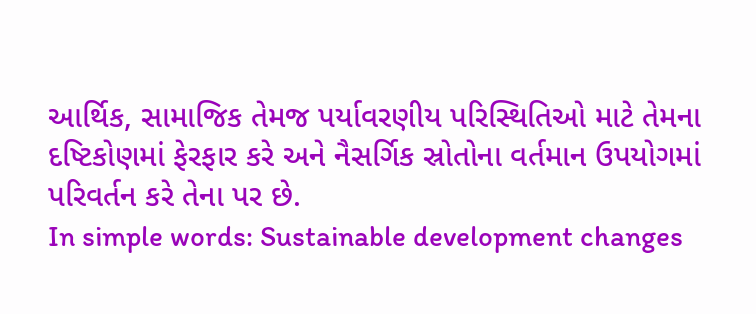આર્થિક, સામાજિક તેમજ પર્યાવરણીય પરિસ્થિતિઓ માટે તેમના દષ્ટિકોણમાં ફેરફાર કરે અને નૈસર્ગિક સ્રોતોના વર્તમાન ઉપયોગમાં પરિવર્તન કરે તેના પર છે.
In simple words: Sustainable development changes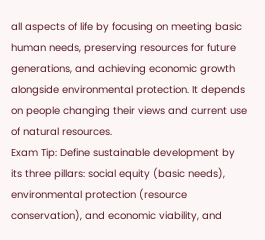all aspects of life by focusing on meeting basic human needs, preserving resources for future generations, and achieving economic growth alongside environmental protection. It depends on people changing their views and current use of natural resources.
Exam Tip: Define sustainable development by its three pillars: social equity (basic needs), environmental protection (resource conservation), and economic viability, and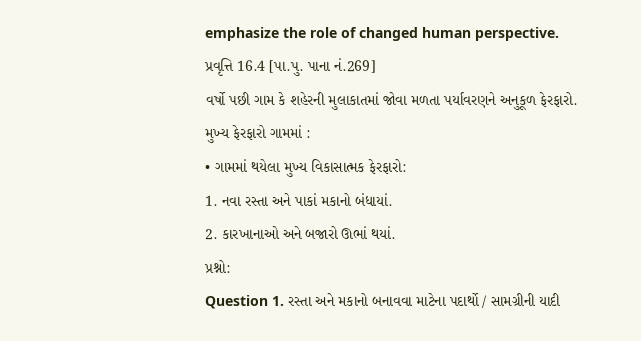emphasize the role of changed human perspective.
પ્રવૃત્તિ 16.4 [પા.પુ. પાના નં.269]
વર્ષો પછી ગામ કે શહેરની મુલાકાતમાં જોવા મળતા પર્યાવરણને અનુકૂળ ફેરફારો.
મુખ્ય ફેરફારો ગામમાં :
• ગામમાં થયેલા મુખ્ય વિકાસાત્મક ફેરફારો:
1. નવા રસ્તા અને પાકાં મકાનો બંધાયાં.
2. કારખાનાઓ અને બજારો ઊભાં થયાં.
પ્રશ્નો:
Question 1. રસ્તા અને મકાનો બનાવવા માટેના પદાર્થો / સામગ્રીની યાદી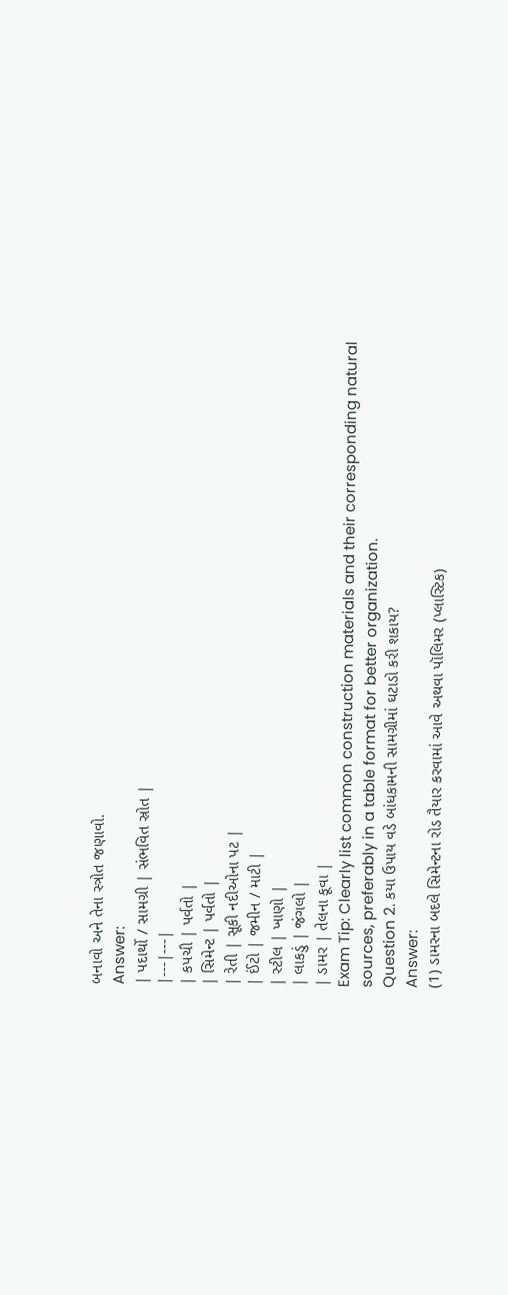બનાવો અને તેના સ્ત્રોત જણાવો.
Answer:
| પદાર્થો / સામગ્રી | સંભવિત સ્રોત |
|---|---|
| કપચી | પર્વતો |
| સિમેન્ટ | પર્વતો |
| રેતી | સૂકી નદીઓના પટ |
| ઈંટો | જમીન / માટી |
| સ્ટીલ | ખાણો |
| લાકડું | જંગલો |
| ડામર | તેલના કૂવા |
Exam Tip: Clearly list common construction materials and their corresponding natural sources, preferably in a table format for better organization.
Question 2. કયા ઉપાય વડે બાંધકામની સામગ્રીમાં ઘટાડો કરી શકાય?
Answer:
(1) ડામરના બદલે સિમેન્ટના રોડ તૈયાર કરવામાં આવે અથવા પૉલિમર (પ્લાસ્ટિક)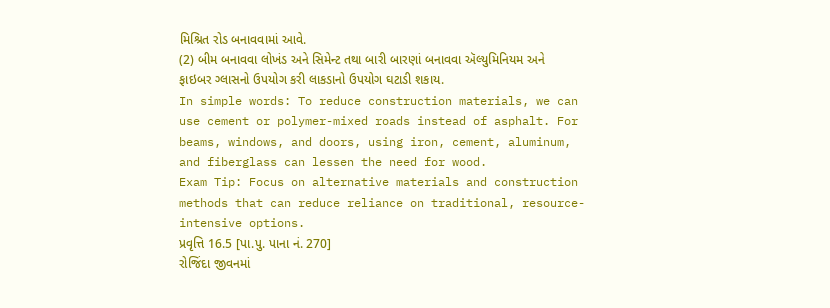મિશ્રિત રોડ બનાવવામાં આવે.
(2) બીમ બનાવવા લોખંડ અને સિમેન્ટ તથા બારી બારણાં બનાવવા ઍલ્યુમિનિયમ અને ફાઇબર ગ્લાસનો ઉપયોગ કરી લાકડાનો ઉપયોગ ઘટાડી શકાય.
In simple words: To reduce construction materials, we can use cement or polymer-mixed roads instead of asphalt. For beams, windows, and doors, using iron, cement, aluminum, and fiberglass can lessen the need for wood.
Exam Tip: Focus on alternative materials and construction methods that can reduce reliance on traditional, resource-intensive options.
પ્રવૃત્તિ 16.5 [પા.પુ. પાના નં. 270]
રોજિંદા જીવનમાં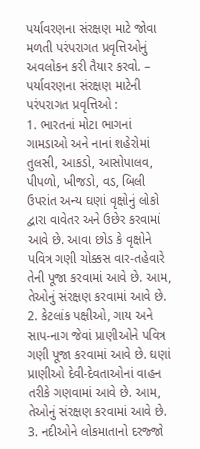પર્યાવરણના સંરક્ષણ માટે જોવા મળતી પરંપરાગત પ્રવૃત્તિઓનું અવલોકન કરી તૈયાર કરવો. – પર્યાવરણના સંરક્ષણ માટેની પરંપરાગત પ્રવૃત્તિઓ :
1. ભારતનાં મોટા ભાગનાં ગામડાઓ અને નાનાં શહેરોમાં તુલસી, આકડો, આસોપાલવ, પીપળો, ખીજડો, વડ, બિલી ઉપરાંત અન્ય ઘણાં વૃક્ષોનું લોકો દ્વારા વાવેતર અને ઉછેર કરવામાં આવે છે. આવા છોડ કે વૃક્ષોને પવિત્ર ગણી ચોક્કસ વાર-તહેવારે તેની પૂજા કરવામાં આવે છે. આમ, તેઓનું સંરક્ષણ કરવામાં આવે છે.
2. કેટલાંક પક્ષીઓ, ગાય અને સાપ-નાગ જેવાં પ્રાણીઓને પવિત્ર ગણી પૂજા કરવામાં આવે છે. ઘણાં પ્રાણીઓ દેવી-દેવતાઓનાં વાહન તરીકે ગણવામાં આવે છે. આમ, તેઓનું સંરક્ષણ કરવામાં આવે છે.
3. નદીઓને લોકમાતાનો દરજ્જો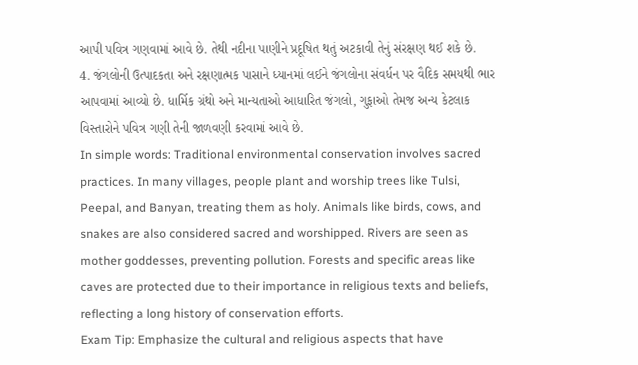આપી પવિત્ર ગણવામાં આવે છે. તેથી નદીના પાણીને પ્રદૂષિત થતું અટકાવી તેનું સંરક્ષણ થઈ શકે છે.
4. જંગલોની ઉત્પાદકતા અને રક્ષણાત્મક પાસાને ધ્યાનમાં લઈને જંગલોના સંવર્ધન પર વૈદિક સમયથી ભાર આપવામાં આવ્યો છે. ધાર્મિક ગ્રંથો અને માન્યતાઓ આધારિત જંગલો, ગુફાઓ તેમજ અન્ય કેટલાક વિસ્તારોને પવિત્ર ગણી તેની જાળવણી કરવામાં આવે છે.
In simple words: Traditional environmental conservation involves sacred practices. In many villages, people plant and worship trees like Tulsi, Peepal, and Banyan, treating them as holy. Animals like birds, cows, and snakes are also considered sacred and worshipped. Rivers are seen as mother goddesses, preventing pollution. Forests and specific areas like caves are protected due to their importance in religious texts and beliefs, reflecting a long history of conservation efforts.
Exam Tip: Emphasize the cultural and religious aspects that have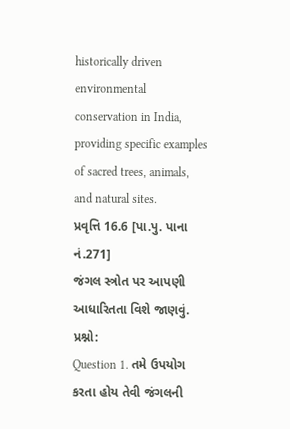historically driven environmental conservation in India, providing specific examples of sacred trees, animals, and natural sites.
પ્રવૃત્તિ 16.6 [પા.પુ. પાના નં.271]
જંગલ સ્ત્રોત પર આપણી આધારિતતા વિશે જાણવું.
પ્રશ્નો:
Question 1. તમે ઉપયોગ કરતા હોય તેવી જંગલની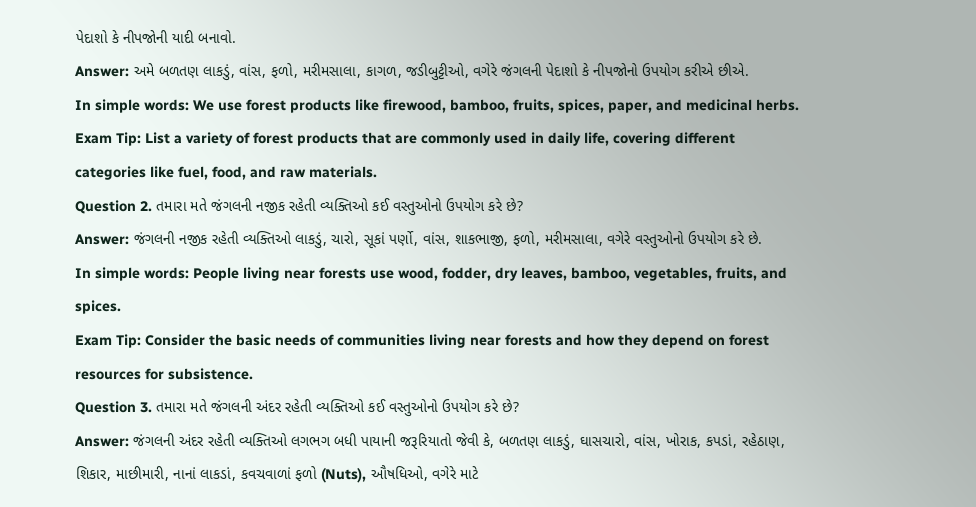પેદાશો કે નીપજોની યાદી બનાવો.
Answer: અમે બળતણ લાકડું, વાંસ, ફળો, મરીમસાલા, કાગળ, જડીબુટ્ટીઓ, વગેરે જંગલની પેદાશો કે નીપજોનો ઉપયોગ કરીએ છીએ.
In simple words: We use forest products like firewood, bamboo, fruits, spices, paper, and medicinal herbs.
Exam Tip: List a variety of forest products that are commonly used in daily life, covering different categories like fuel, food, and raw materials.
Question 2. તમારા મતે જંગલની નજીક રહેતી વ્યક્તિઓ કઈ વસ્તુઓનો ઉપયોગ કરે છે?
Answer: જંગલની નજીક રહેતી વ્યક્તિઓ લાકડું, ચારો, સૂકાં પર્ણો, વાંસ, શાકભાજી, ફળો, મરીમસાલા, વગેરે વસ્તુઓનો ઉપયોગ કરે છે.
In simple words: People living near forests use wood, fodder, dry leaves, bamboo, vegetables, fruits, and spices.
Exam Tip: Consider the basic needs of communities living near forests and how they depend on forest resources for subsistence.
Question 3. તમારા મતે જંગલની અંદર રહેતી વ્યક્તિઓ કઈ વસ્તુઓનો ઉપયોગ કરે છે?
Answer: જંગલની અંદર રહેતી વ્યક્તિઓ લગભગ બધી પાયાની જરૂરિયાતો જેવી કે, બળતણ લાકડું, ઘાસચારો, વાંસ, ખોરાક, કપડાં, રહેઠાણ, શિકાર, માછીમારી, નાનાં લાકડાં, કવચવાળાં ફળો (Nuts), ઔષધિઓ, વગેરે માટે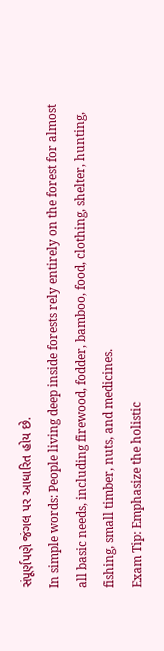સંપૂર્ણપણે જંગલ પર આધારિત હોય છે.
In simple words: People living deep inside forests rely entirely on the forest for almost all basic needs, including firewood, fodder, bamboo, food, clothing, shelter, hunting, fishing, small timber, nuts, and medicines.
Exam Tip: Emphasize the holistic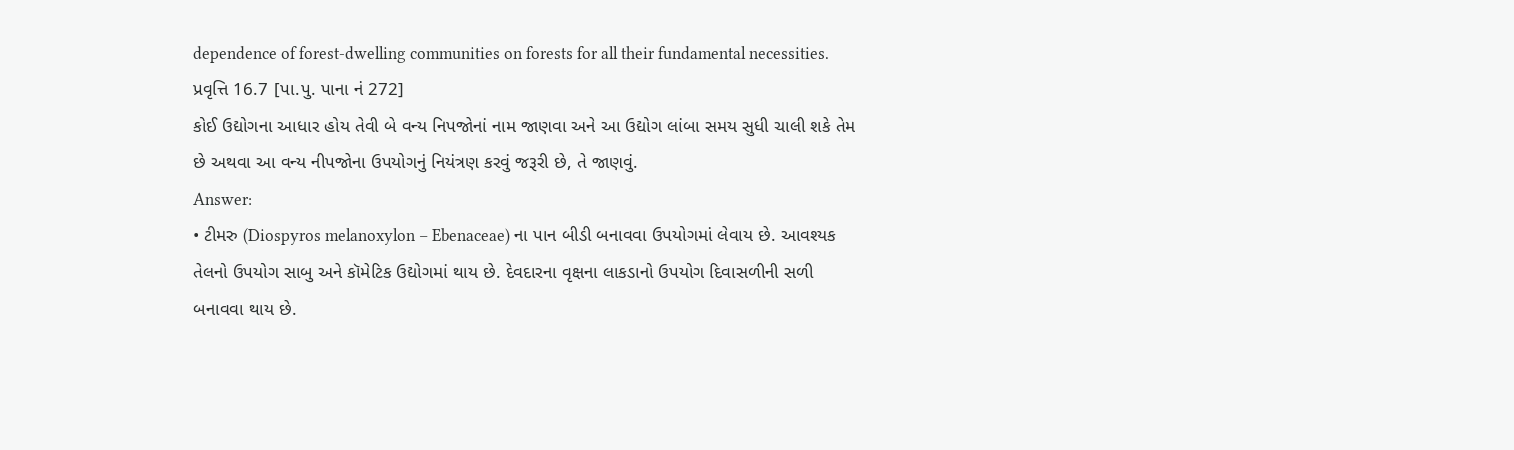dependence of forest-dwelling communities on forests for all their fundamental necessities.
પ્રવૃત્તિ 16.7 [પા.પુ. પાના નં 272]
કોઈ ઉદ્યોગના આધાર હોય તેવી બે વન્ય નિપજોનાં નામ જાણવા અને આ ઉદ્યોગ લાંબા સમય સુધી ચાલી શકે તેમ છે અથવા આ વન્ય નીપજોના ઉપયોગનું નિયંત્રણ કરવું જરૂરી છે, તે જાણવું.
Answer:
• ટીમરુ (Diospyros melanoxylon – Ebenaceae) ના પાન બીડી બનાવવા ઉપયોગમાં લેવાય છે. આવશ્યક તેલનો ઉપયોગ સાબુ અને કૉમેટિક ઉદ્યોગમાં થાય છે. દેવદારના વૃક્ષના લાકડાનો ઉપયોગ દિવાસળીની સળી બનાવવા થાય છે.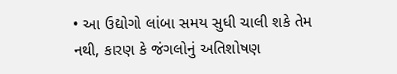• આ ઉદ્યોગો લાંબા સમય સુધી ચાલી શકે તેમ નથી, કારણ કે જંગલોનું અતિશોષણ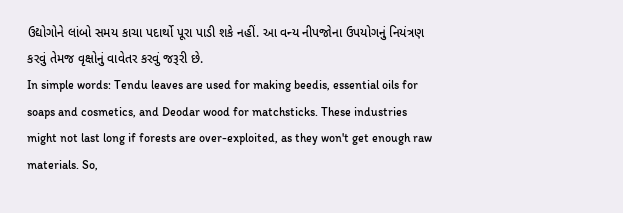ઉદ્યોગોને લાંબો સમય કાચા પદાર્થો પૂરા પાડી શકે નહીં. આ વન્ય નીપજોના ઉપયોગનું નિયંત્રણ કરવું તેમજ વૃક્ષોનું વાવેતર કરવું જરૂરી છે.
In simple words: Tendu leaves are used for making beedis, essential oils for soaps and cosmetics, and Deodar wood for matchsticks. These industries might not last long if forests are over-exploited, as they won't get enough raw materials. So,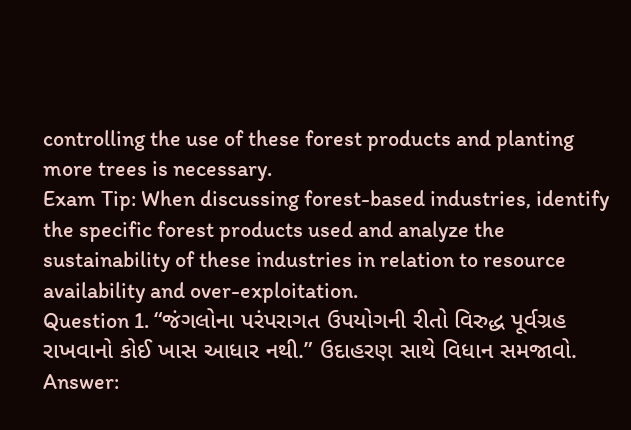controlling the use of these forest products and planting more trees is necessary.
Exam Tip: When discussing forest-based industries, identify the specific forest products used and analyze the sustainability of these industries in relation to resource availability and over-exploitation.
Question 1. “જંગલોના પરંપરાગત ઉપયોગની રીતો વિરુદ્ધ પૂર્વગ્રહ રાખવાનો કોઈ ખાસ આધાર નથી.” ઉદાહરણ સાથે વિધાન સમજાવો.
Answer: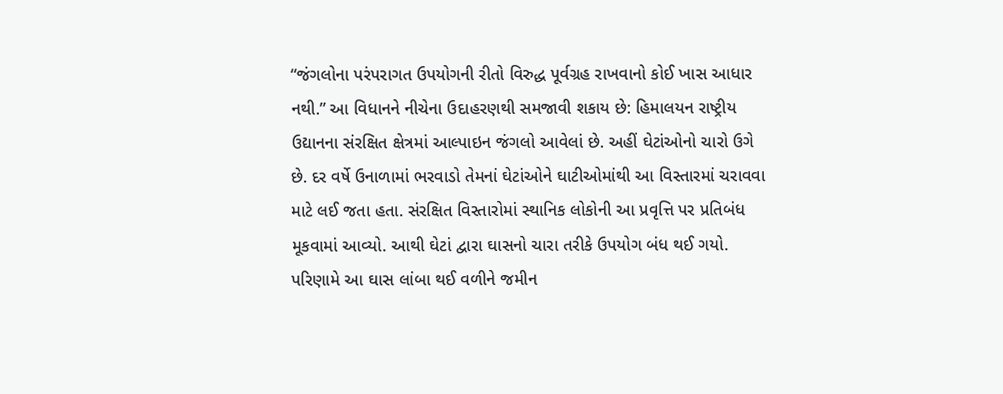“જંગલોના પરંપરાગત ઉપયોગની રીતો વિરુદ્ધ પૂર્વગ્રહ રાખવાનો કોઈ ખાસ આધાર નથી.” આ વિધાનને નીચેના ઉદાહરણથી સમજાવી શકાય છે: હિમાલયન રાષ્ટ્રીય ઉદ્યાનના સંરક્ષિત ક્ષેત્રમાં આલ્પાઇન જંગલો આવેલાં છે. અહીં ઘેટાંઓનો ચારો ઉગે છે. દર વર્ષે ઉનાળામાં ભરવાડો તેમનાં ઘેટાંઓને ઘાટીઓમાંથી આ વિસ્તારમાં ચરાવવા માટે લઈ જતા હતા. સંરક્ષિત વિસ્તારોમાં સ્થાનિક લોકોની આ પ્રવૃત્તિ પર પ્રતિબંધ મૂકવામાં આવ્યો. આથી ઘેટાં દ્વારા ઘાસનો ચારા તરીકે ઉપયોગ બંધ થઈ ગયો. પરિણામે આ ઘાસ લાંબા થઈ વળીને જમીન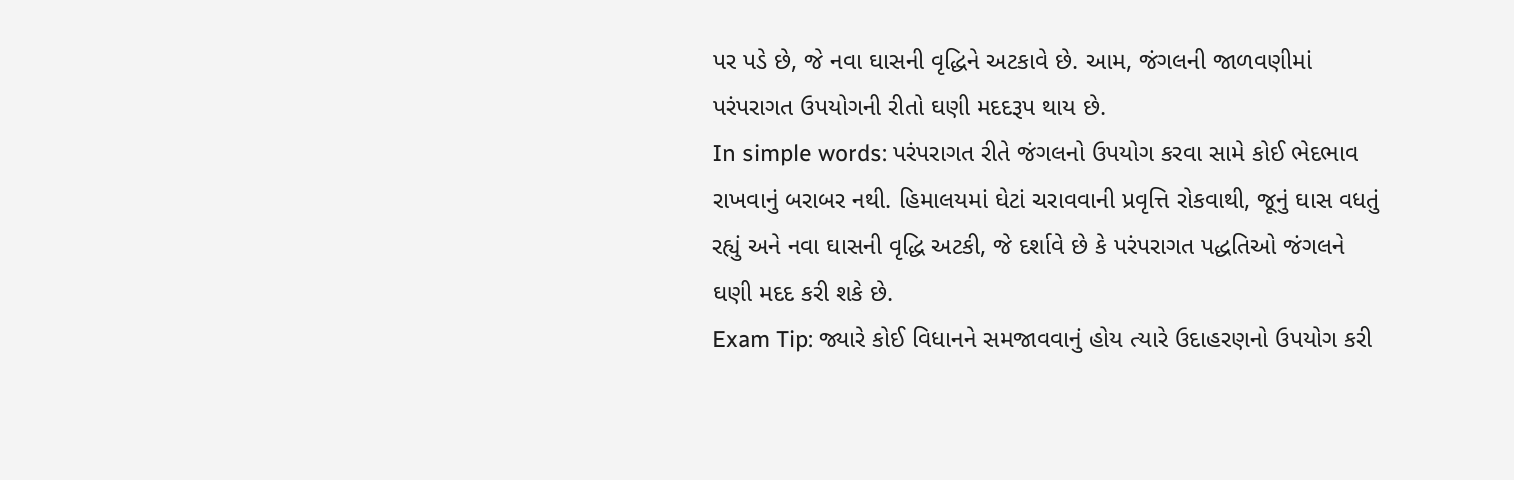પર પડે છે, જે નવા ઘાસની વૃદ્ધિને અટકાવે છે. આમ, જંગલની જાળવણીમાં પરંપરાગત ઉપયોગની રીતો ઘણી મદદરૂપ થાય છે.
In simple words: પરંપરાગત રીતે જંગલનો ઉપયોગ કરવા સામે કોઈ ભેદભાવ રાખવાનું બરાબર નથી. હિમાલયમાં ઘેટાં ચરાવવાની પ્રવૃત્તિ રોકવાથી, જૂનું ઘાસ વધતું રહ્યું અને નવા ઘાસની વૃદ્ધિ અટકી, જે દર્શાવે છે કે પરંપરાગત પદ્ધતિઓ જંગલને ઘણી મદદ કરી શકે છે.
Exam Tip: જ્યારે કોઈ વિધાનને સમજાવવાનું હોય ત્યારે ઉદાહરણનો ઉપયોગ કરી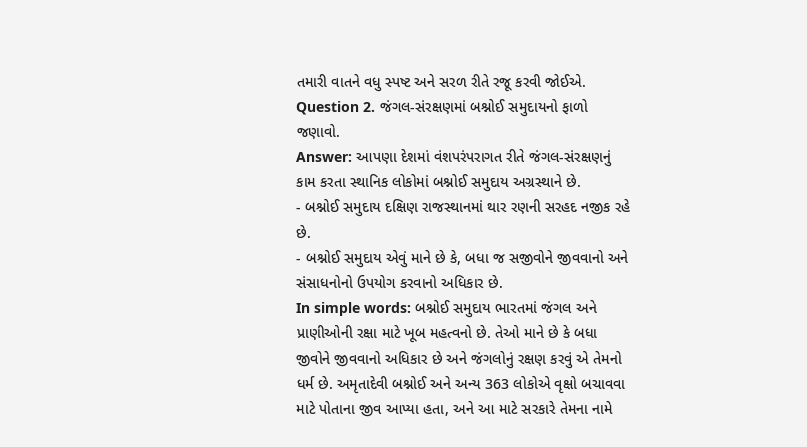તમારી વાતને વધુ સ્પષ્ટ અને સરળ રીતે રજૂ કરવી જોઈએ.
Question 2. જંગલ-સંરક્ષણમાં બશ્નોઈ સમુદાયનો ફાળો જણાવો.
Answer: આપણા દેશમાં વંશપરંપરાગત રીતે જંગલ-સંરક્ષણનું કામ કરતા સ્થાનિક લોકોમાં બશ્નોઈ સમુદાય અગ્રસ્થાને છે.
- બશ્નોઈ સમુદાય દક્ષિણ રાજસ્થાનમાં થાર રણની સરહદ નજીક રહે છે.
- બશ્નોઈ સમુદાય એવું માને છે કે, બધા જ સજીવોને જીવવાનો અને સંસાધનોનો ઉપયોગ કરવાનો અધિકાર છે.
In simple words: બશ્નોઈ સમુદાય ભારતમાં જંગલ અને પ્રાણીઓની રક્ષા માટે ખૂબ મહત્વનો છે. તેઓ માને છે કે બધા જીવોને જીવવાનો અધિકાર છે અને જંગલોનું રક્ષણ કરવું એ તેમનો ધર્મ છે. અમૃતાદેવી બશ્નોઈ અને અન્ય 363 લોકોએ વૃક્ષો બચાવવા માટે પોતાના જીવ આપ્યા હતા, અને આ માટે સરકારે તેમના નામે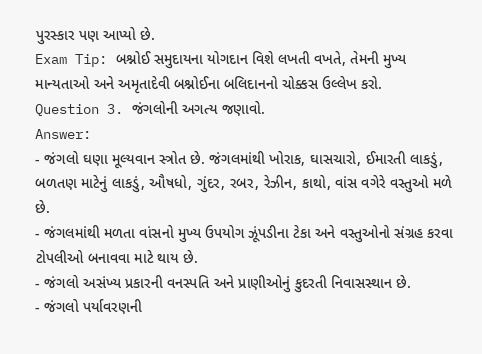પુરસ્કાર પણ આપ્યો છે.
Exam Tip: બશ્નોઈ સમુદાયના યોગદાન વિશે લખતી વખતે, તેમની મુખ્ય માન્યતાઓ અને અમૃતાદેવી બશ્નોઈના બલિદાનનો ચોક્કસ ઉલ્લેખ કરો.
Question 3. જંગલોની અગત્ય જણાવો.
Answer:
- જંગલો ઘણા મૂલ્યવાન સ્ત્રોત છે. જંગલમાંથી ખોરાક, ઘાસચારો, ઈમારતી લાકડું, બળતણ માટેનું લાકડું, ઔષધો, ગુંદર, રબર, રેઝીન, કાથો, વાંસ વગેરે વસ્તુઓ મળે છે.
- જંગલમાંથી મળતા વાંસનો મુખ્ય ઉપયોગ ઝૂંપડીના ટેકા અને વસ્તુઓનો સંગ્રહ કરવા ટોપલીઓ બનાવવા માટે થાય છે.
- જંગલો અસંખ્ય પ્રકારની વનસ્પતિ અને પ્રાણીઓનું કુદરતી નિવાસસ્થાન છે.
- જંગલો પર્યાવરણની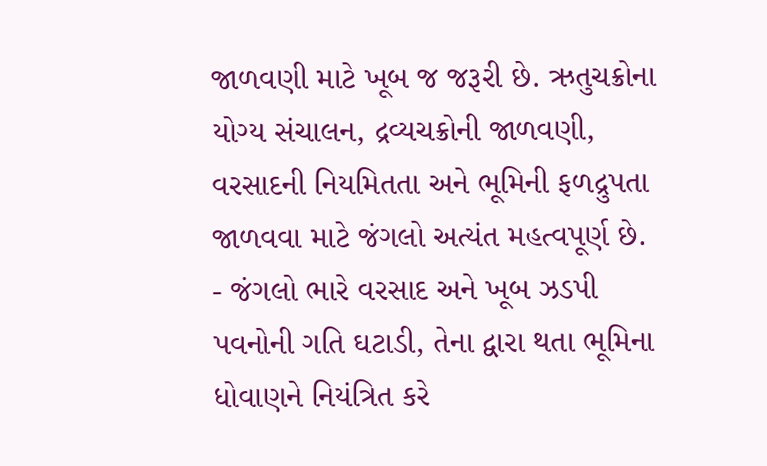જાળવણી માટે ખૂબ જ જરૂરી છે. ઋતુચક્રોના યોગ્ય સંચાલન, દ્રવ્યચક્રોની જાળવણી, વરસાદની નિયમિતતા અને ભૂમિની ફળદ્રુપતા જાળવવા માટે જંગલો અત્યંત મહત્વપૂર્ણ છે.
- જંગલો ભારે વરસાદ અને ખૂબ ઝડપી પવનોની ગતિ ઘટાડી, તેના દ્વારા થતા ભૂમિના ધોવાણને નિયંત્રિત કરે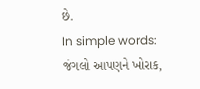છે.
In simple words: જંગલો આપણને ખોરાક,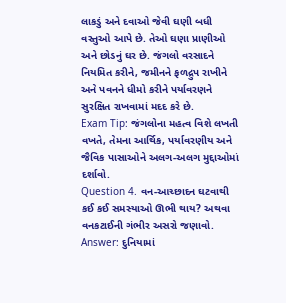લાકડું અને દવાઓ જેવી ઘણી બધી વસ્તુઓ આપે છે. તેઓ ઘણા પ્રાણીઓ અને છોડનું ઘર છે. જંગલો વરસાદને નિયમિત કરીને, જમીનને ફળદ્રુપ રાખીને અને પવનને ધીમો કરીને પર્યાવરણને સુરક્ષિત રાખવામાં મદદ કરે છે.
Exam Tip: જંગલોના મહત્વ વિશે લખતી વખતે, તેમના આર્થિક, પર્યાવરણીય અને જૈવિક પાસાઓને અલગ-અલગ મુદ્દાઓમાં દર્શાવો.
Question 4. વન-આચ્છાદન ઘટવાથી કઈ કઈ સમસ્યાઓ ઊભી થાય? અથવા વનકટાઈની ગંભીર અસરો જણાવો.
Answer: દુનિયામાં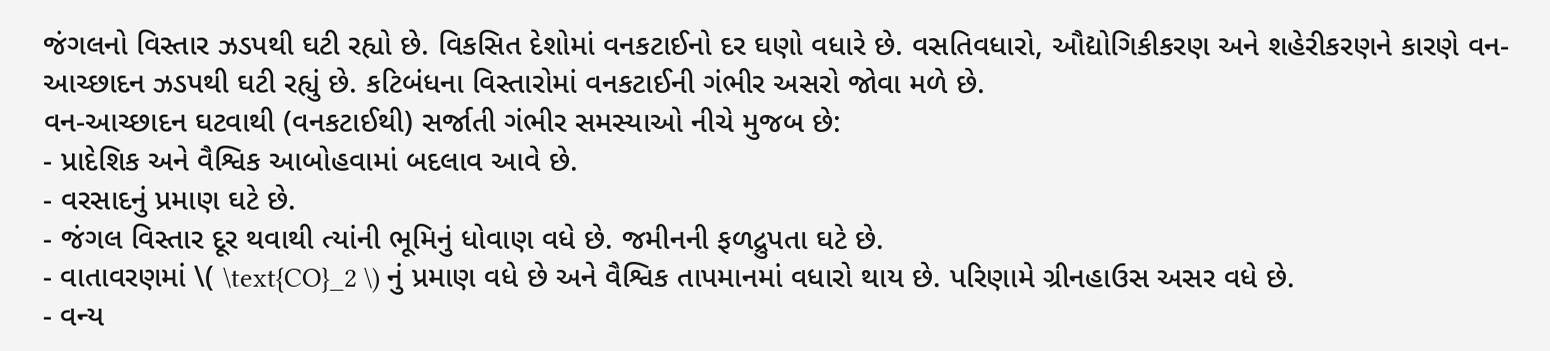જંગલનો વિસ્તાર ઝડપથી ઘટી રહ્યો છે. વિકસિત દેશોમાં વનકટાઈનો દર ઘણો વધારે છે. વસતિવધારો, ઔદ્યોગિકીકરણ અને શહેરીકરણને કારણે વન-આચ્છાદન ઝડપથી ઘટી રહ્યું છે. કટિબંધના વિસ્તારોમાં વનકટાઈની ગંભીર અસરો જોવા મળે છે.
વન-આચ્છાદન ઘટવાથી (વનકટાઈથી) સર્જાતી ગંભીર સમસ્યાઓ નીચે મુજબ છે:
- પ્રાદેશિક અને વૈશ્વિક આબોહવામાં બદલાવ આવે છે.
- વરસાદનું પ્રમાણ ઘટે છે.
- જંગલ વિસ્તાર દૂર થવાથી ત્યાંની ભૂમિનું ધોવાણ વધે છે. જમીનની ફળદ્રુપતા ઘટે છે.
- વાતાવરણમાં \( \text{CO}_2 \) નું પ્રમાણ વધે છે અને વૈશ્વિક તાપમાનમાં વધારો થાય છે. પરિણામે ગ્રીનહાઉસ અસર વધે છે.
- વન્ય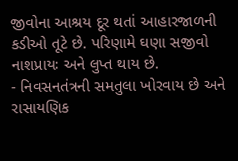જીવોના આશ્રય દૂર થતાં આહારજાળની કડીઓ તૂટે છે. પરિણામે ઘણા સજીવો નાશપ્રાયઃ અને લુપ્ત થાય છે.
- નિવસનતંત્રની સમતુલા ખોરવાય છે અને રાસાયણિક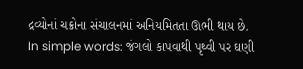દ્રવ્યોનાં ચક્રોના સંચાલનમાં અનિયમિતતા ઊભી થાય છે.
In simple words: જંગલો કાપવાથી પૃથ્વી પર ઘણી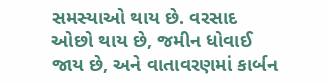સમસ્યાઓ થાય છે. વરસાદ ઓછો થાય છે, જમીન ધોવાઈ જાય છે, અને વાતાવરણમાં કાર્બન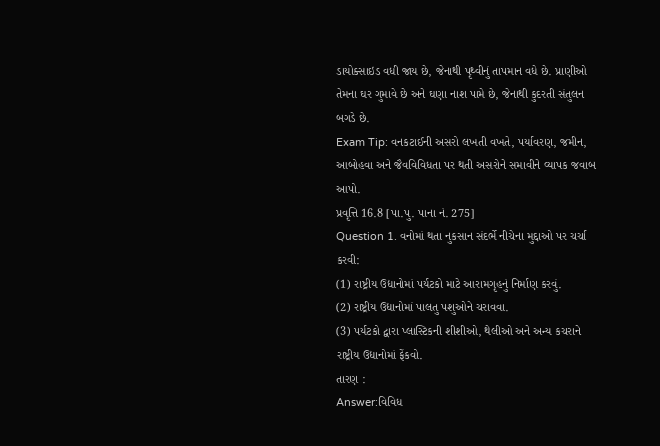ડાયોક્સાઇડ વધી જાય છે, જેનાથી પૃથ્વીનું તાપમાન વધે છે. પ્રાણીઓ તેમના ઘર ગુમાવે છે અને ઘણા નાશ પામે છે, જેનાથી કુદરતી સંતુલન બગડે છે.
Exam Tip: વનકટાઈની અસરો લખતી વખતે, પર્યાવરણ, જમીન, આબોહવા અને જૈવવિવિધતા પર થતી અસરોને સમાવીને વ્યાપક જવાબ આપો.
પ્રવૃત્તિ 16.8 [પા.પુ. પાના નં. 275]
Question 1. વનોમાં થતા નુકસાન સંદર્ભે નીચેના મુદ્દાઓ પર ચર્ચા કરવી:
(1) રાષ્ટ્રીય ઉદ્યાનોમાં પર્યટકો માટે આરામગૃહનું નિર્માણ કરવું.
(2) રાષ્ટ્રીય ઉદ્યાનોમાં પાલતુ પશુઓને ચરાવવા.
(3) પર્યટકો દ્વારા પ્લાસ્ટિકની શીશીઓ, થેલીઓ અને અન્ય કચરાને રાષ્ટ્રીય ઉદ્યાનોમાં ફેંકવો.
તારણ :
Answer:વિવિધ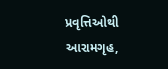પ્રવૃત્તિઓથી આરામગૃહ,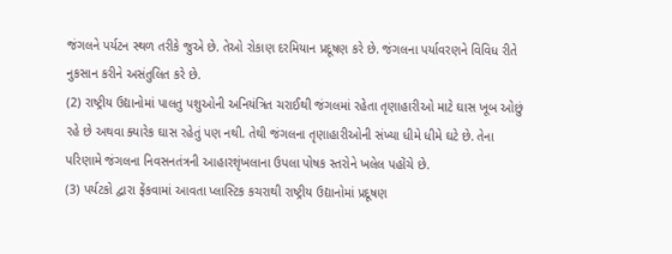જંગલને પર્યટન સ્થળ તરીકે જુએ છે. તેઓ રોકાણ દરમિયાન પ્રદૂષણ કરે છે. જંગલના પર્યાવરણને વિવિધ રીતે નુકસાન કરીને અસંતુલિત કરે છે.
(2) રાષ્ટ્રીય ઉદ્યાનોમાં પાલતુ પશુઓની અનિયંત્રિત ચરાઈથી જંગલમાં રહેતા તૃણાહારીઓ માટે ઘાસ ખૂબ ઓછું રહે છે અથવા ક્યારેક ઘાસ રહેતું પણ નથી. તેથી જંગલના તૃણાહારીઓની સંખ્યા ધીમે ધીમે ઘટે છે. તેના પરિણામે જંગલના નિવસનતંત્રની આહારશૃંખલાના ઉપલા પોષક સ્તરોને ખલેલ પહોંચે છે.
(3) પર્યટકો દ્વારા ફેંકવામાં આવતા પ્લાસ્ટિક કચરાથી રાષ્ટ્રીય ઉદ્યાનોમાં પ્રદૂષણ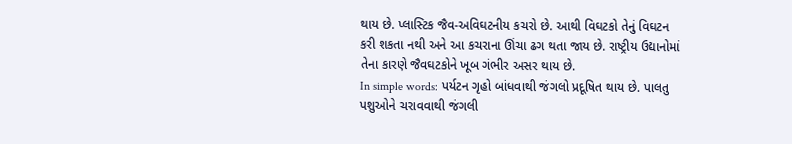થાય છે. પ્લાસ્ટિક જૈવ-અવિઘટનીય કચરો છે. આથી વિઘટકો તેનું વિઘટન કરી શકતા નથી અને આ કચરાના ઊંચા ઢગ થતા જાય છે. રાષ્ટ્રીય ઉદ્યાનોમાં તેના કારણે જૈવઘટકોને ખૂબ ગંભીર અસર થાય છે.
In simple words: પર્યટન ગૃહો બાંધવાથી જંગલો પ્રદૂષિત થાય છે. પાલતુ પશુઓને ચરાવવાથી જંગલી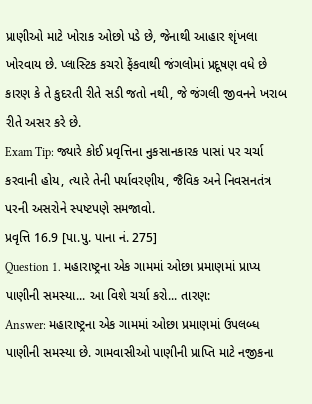પ્રાણીઓ માટે ખોરાક ઓછો પડે છે, જેનાથી આહાર શૃંખલા ખોરવાય છે. પ્લાસ્ટિક કચરો ફેંકવાથી જંગલોમાં પ્રદૂષણ વધે છે કારણ કે તે કુદરતી રીતે સડી જતો નથી, જે જંગલી જીવનને ખરાબ રીતે અસર કરે છે.
Exam Tip: જ્યારે કોઈ પ્રવૃત્તિના નુકસાનકારક પાસાં પર ચર્ચા કરવાની હોય, ત્યારે તેની પર્યાવરણીય, જૈવિક અને નિવસનતંત્ર પરની અસરોને સ્પષ્ટપણે સમજાવો.
પ્રવૃત્તિ 16.9 [પા.પુ. પાના નં. 275]
Question 1. મહારાષ્ટ્રના એક ગામમાં ઓછા પ્રમાણમાં પ્રાપ્ય પાણીની સમસ્યા... આ વિશે ચર્ચા કરો... તારણ:
Answer: મહારાષ્ટ્રના એક ગામમાં ઓછા પ્રમાણમાં ઉપલબ્ધ પાણીની સમસ્યા છે. ગામવાસીઓ પાણીની પ્રાપ્તિ માટે નજીકના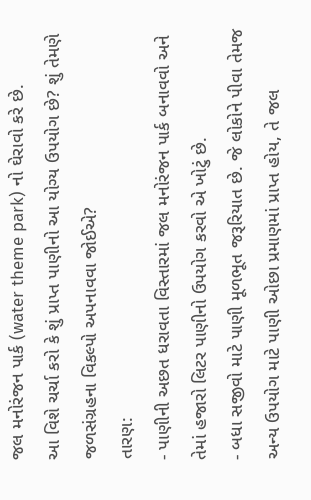જલ મનોરંજન પાર્ક (water theme park) નો ઘેરાવો કરે છે.
આ વિશે ચર્ચા કરો કે શું પ્રાપ્ત પાણીનો આ યોગ્ય ઉપયોગ છે? શું તેમણે જળસંગ્રહના વિકલ્પો અપનાવવા જોઈએ?
તારણ:
- પાણીની અછત ધરાવતા વિસ્તારમાં જલ મનોરંજન પાર્ક બનાવવો અને તેમાં હજારો લિટર પાણીનો ઉપયોગ કરવો એ ખોટું છે.
- બધા સજીવો માટે પાણી મૂળભૂત જરૂરિયાત છે. જે લોકોને પીવા તેમજ અન્ય ઉપયોગ માટે પાણી ઓછા પ્રમાણમાં પ્રાપ્ત હોય, તે જલ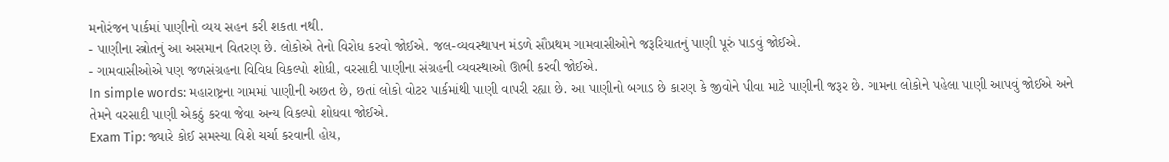મનોરંજન પાર્કમાં પાણીનો વ્યય સહન કરી શકતા નથી.
- પાણીના સ્ત્રોતનું આ અસમાન વિતરણ છે. લોકોએ તેનો વિરોધ કરવો જોઈએ. જલ-વ્યવસ્થાપન મંડળે સૌપ્રથમ ગામવાસીઓને જરૂરિયાતનું પાણી પૂરું પાડવું જોઈએ.
- ગામવાસીઓએ પણ જળસંગ્રહના વિવિધ વિકલ્પો શોધી, વરસાદી પાણીના સંગ્રહની વ્યવસ્થાઓ ઊભી કરવી જોઈએ.
In simple words: મહારાષ્ટ્રના ગામમાં પાણીની અછત છે, છતાં લોકો વોટર પાર્કમાંથી પાણી વાપરી રહ્યા છે. આ પાણીનો બગાડ છે કારણ કે જીવોને પીવા માટે પાણીની જરૂર છે. ગામના લોકોને પહેલા પાણી આપવું જોઈએ અને તેમને વરસાદી પાણી એકઠું કરવા જેવા અન્ય વિકલ્પો શોધવા જોઈએ.
Exam Tip: જ્યારે કોઈ સમસ્યા વિશે ચર્ચા કરવાની હોય,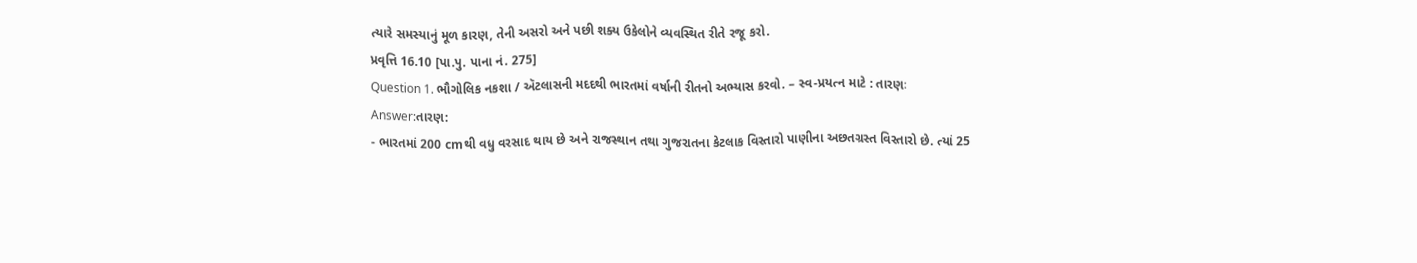ત્યારે સમસ્યાનું મૂળ કારણ, તેની અસરો અને પછી શક્ય ઉકેલોને વ્યવસ્થિત રીતે રજૂ કરો.
પ્રવૃત્તિ 16.10 [પા.પુ. પાના નં. 275]
Question 1. ભૌગોલિક નકશા / ઍટલાસની મદદથી ભારતમાં વર્ષાની રીતનો અભ્યાસ કરવો. – સ્વ-પ્રયત્ન માટે : તારણઃ
Answer:તારણ:
- ભારતમાં 200 cmથી વધુ વરસાદ થાય છે અને રાજસ્થાન તથા ગુજરાતના કેટલાક વિસ્તારો પાણીના અછતગ્રસ્ત વિસ્તારો છે. ત્યાં 25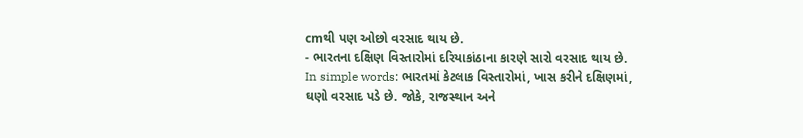cmથી પણ ઓછો વરસાદ થાય છે.
- ભારતના દક્ષિણ વિસ્તારોમાં દરિયાકાંઠાના કારણે સારો વરસાદ થાય છે.
In simple words: ભારતમાં કેટલાક વિસ્તારોમાં, ખાસ કરીને દક્ષિણમાં, ઘણો વરસાદ પડે છે. જોકે, રાજસ્થાન અને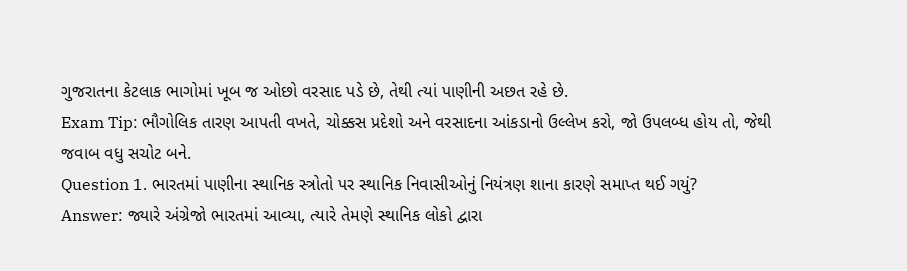ગુજરાતના કેટલાક ભાગોમાં ખૂબ જ ઓછો વરસાદ પડે છે, તેથી ત્યાં પાણીની અછત રહે છે.
Exam Tip: ભૌગોલિક તારણ આપતી વખતે, ચોક્કસ પ્રદેશો અને વરસાદના આંકડાનો ઉલ્લેખ કરો, જો ઉપલબ્ધ હોય તો, જેથી જવાબ વધુ સચોટ બને.
Question 1. ભારતમાં પાણીના સ્થાનિક સ્ત્રોતો પર સ્થાનિક નિવાસીઓનું નિયંત્રણ શાના કારણે સમાપ્ત થઈ ગયું?
Answer: જ્યારે અંગ્રેજો ભારતમાં આવ્યા, ત્યારે તેમણે સ્થાનિક લોકો દ્વારા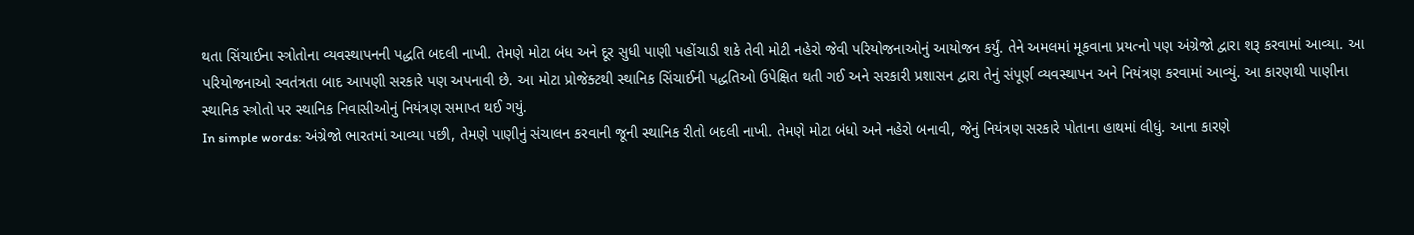થતા સિંચાઈના સ્ત્રોતોના વ્યવસ્થાપનની પદ્ધતિ બદલી નાખી. તેમણે મોટા બંધ અને દૂર સુધી પાણી પહોંચાડી શકે તેવી મોટી નહેરો જેવી પરિયોજનાઓનું આયોજન કર્યું. તેને અમલમાં મૂકવાના પ્રયત્નો પણ અંગ્રેજો દ્વારા શરૂ કરવામાં આવ્યા. આ પરિયોજનાઓ સ્વતંત્રતા બાદ આપણી સરકારે પણ અપનાવી છે. આ મોટા પ્રોજેક્ટથી સ્થાનિક સિંચાઈની પદ્ધતિઓ ઉપેક્ષિત થતી ગઈ અને સરકારી પ્રશાસન દ્વારા તેનું સંપૂર્ણ વ્યવસ્થાપન અને નિયંત્રણ કરવામાં આવ્યું. આ કારણથી પાણીના સ્થાનિક સ્ત્રોતો પર સ્થાનિક નિવાસીઓનું નિયંત્રણ સમાપ્ત થઈ ગયું.
In simple words: અંગ્રેજો ભારતમાં આવ્યા પછી, તેમણે પાણીનું સંચાલન કરવાની જૂની સ્થાનિક રીતો બદલી નાખી. તેમણે મોટા બંધો અને નહેરો બનાવી, જેનું નિયંત્રણ સરકારે પોતાના હાથમાં લીધું. આના કારણે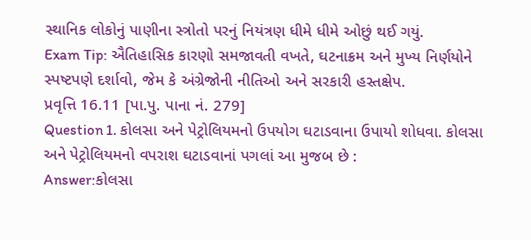સ્થાનિક લોકોનું પાણીના સ્ત્રોતો પરનું નિયંત્રણ ધીમે ધીમે ઓછું થઈ ગયું.
Exam Tip: ઐતિહાસિક કારણો સમજાવતી વખતે, ઘટનાક્રમ અને મુખ્ય નિર્ણયોને સ્પષ્ટપણે દર્શાવો, જેમ કે અંગ્રેજોની નીતિઓ અને સરકારી હસ્તક્ષેપ.
પ્રવૃત્તિ 16.11 [પા.પુ. પાના નં. 279]
Question 1. કોલસા અને પેટ્રોલિયમનો ઉપયોગ ઘટાડવાના ઉપાયો શોધવા. કોલસા અને પેટ્રોલિયમનો વપરાશ ઘટાડવાનાં પગલાં આ મુજબ છે :
Answer:કોલસા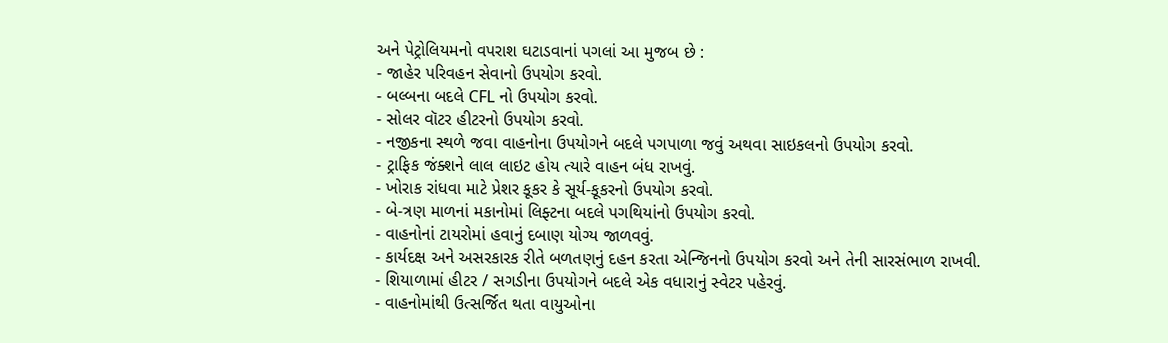અને પેટ્રોલિયમનો વપરાશ ઘટાડવાનાં પગલાં આ મુજબ છે :
- જાહેર પરિવહન સેવાનો ઉપયોગ કરવો.
- બલ્બના બદલે CFL નો ઉપયોગ કરવો.
- સોલર વૉટર હીટરનો ઉપયોગ કરવો.
- નજીકના સ્થળે જવા વાહનોના ઉપયોગને બદલે પગપાળા જવું અથવા સાઇકલનો ઉપયોગ કરવો.
- ટ્રાફિક જંક્શને લાલ લાઇટ હોય ત્યારે વાહન બંધ રાખવું.
- ખોરાક રાંધવા માટે પ્રેશર કૂકર કે સૂર્ય-કૂકરનો ઉપયોગ કરવો.
- બે-ત્રણ માળનાં મકાનોમાં લિફ્ટના બદલે પગથિયાંનો ઉપયોગ કરવો.
- વાહનોનાં ટાયરોમાં હવાનું દબાણ યોગ્ય જાળવવું.
- કાર્યદક્ષ અને અસરકારક રીતે બળતણનું દહન કરતા એન્જિનનો ઉપયોગ કરવો અને તેની સારસંભાળ રાખવી.
- શિયાળામાં હીટર / સગડીના ઉપયોગને બદલે એક વધારાનું સ્વેટર પહેરવું.
- વાહનોમાંથી ઉત્સર્જિત થતા વાયુઓના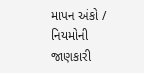માપન અંકો / નિયમોની જાણકારી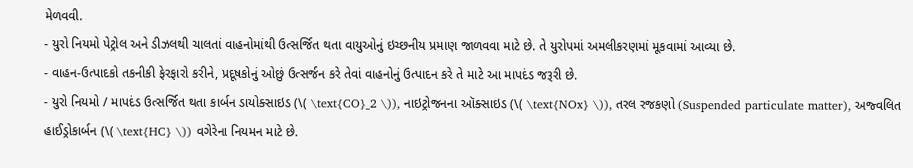મેળવવી.
- યુરો નિયમો પેટ્રોલ અને ડીઝલથી ચાલતાં વાહનોમાંથી ઉત્સર્જિત થતા વાયુઓનું ઇચ્છનીય પ્રમાણ જાળવવા માટે છે. તે યુરોપમાં અમલીકરણમાં મૂકવામાં આવ્યા છે.
- વાહન-ઉત્પાદકો તકનીકી ફેરફારો કરીને, પ્રદૂષકોનું ઓછું ઉત્સર્જન કરે તેવાં વાહનોનું ઉત્પાદન કરે તે માટે આ માપદંડ જરૂરી છે.
- યુરો નિયમો / માપદંડ ઉત્સર્જિત થતા કાર્બન ડાયોક્સાઇડ (\( \text{CO}_2 \)), નાઇટ્રોજનના ઑક્સાઇડ (\( \text{NOx} \)), તરલ રજકણો (Suspended particulate matter), અજ્વલિત હાઈડ્રોકાર્બન (\( \text{HC} \)) વગેરેના નિયમન માટે છે.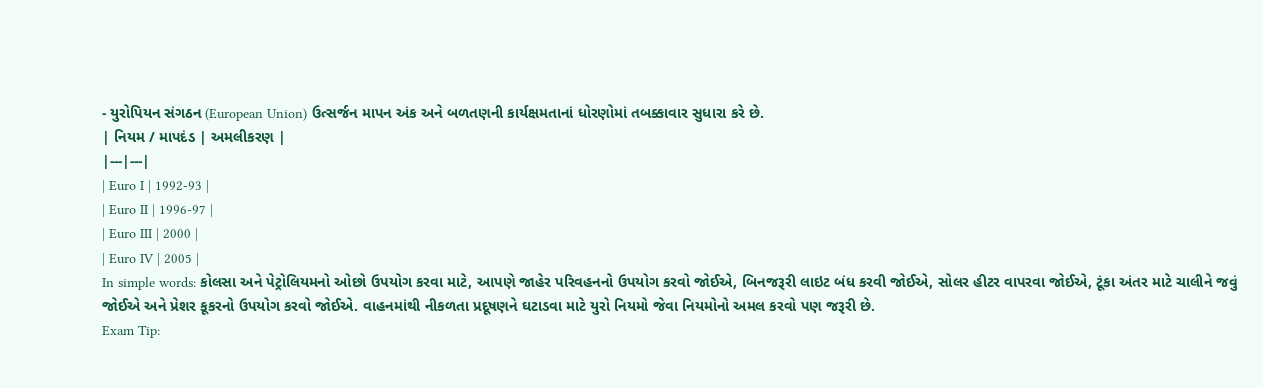- યુરોપિયન સંગઠન (European Union) ઉત્સર્જન માપન અંક અને બળતણની કાર્યક્ષમતાનાં ધોરણોમાં તબક્કાવાર સુધારા કરે છે.
| નિયમ / માપદંડ | અમલીકરણ |
|---|---|
| Euro I | 1992-93 |
| Euro II | 1996-97 |
| Euro III | 2000 |
| Euro IV | 2005 |
In simple words: કોલસા અને પેટ્રોલિયમનો ઓછો ઉપયોગ કરવા માટે, આપણે જાહેર પરિવહનનો ઉપયોગ કરવો જોઈએ, બિનજરૂરી લાઇટ બંધ કરવી જોઈએ, સોલર હીટર વાપરવા જોઈએ, ટૂંકા અંતર માટે ચાલીને જવું જોઈએ અને પ્રેશર કૂકરનો ઉપયોગ કરવો જોઈએ. વાહનમાંથી નીકળતા પ્રદૂષણને ઘટાડવા માટે યુરો નિયમો જેવા નિયમોનો અમલ કરવો પણ જરૂરી છે.
Exam Tip: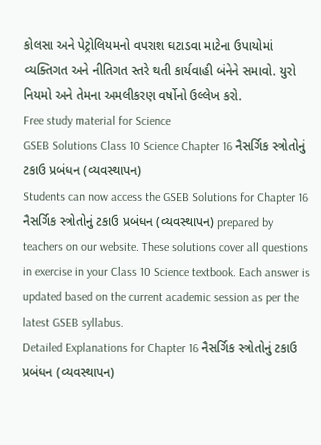કોલસા અને પેટ્રોલિયમનો વપરાશ ઘટાડવા માટેના ઉપાયોમાં વ્યક્તિગત અને નીતિગત સ્તરે થતી કાર્યવાહી બંનેને સમાવો. યુરો નિયમો અને તેમના અમલીકરણ વર્ષોનો ઉલ્લેખ કરો.
Free study material for Science
GSEB Solutions Class 10 Science Chapter 16 નૈસર્ગિક સ્ત્રોતોનું ટકાઉ પ્રબંધન (વ્યવસ્થાપન)
Students can now access the GSEB Solutions for Chapter 16 નૈસર્ગિક સ્ત્રોતોનું ટકાઉ પ્રબંધન (વ્યવસ્થાપન) prepared by teachers on our website. These solutions cover all questions in exercise in your Class 10 Science textbook. Each answer is updated based on the current academic session as per the latest GSEB syllabus.
Detailed Explanations for Chapter 16 નૈસર્ગિક સ્ત્રોતોનું ટકાઉ પ્રબંધન (વ્યવસ્થાપન)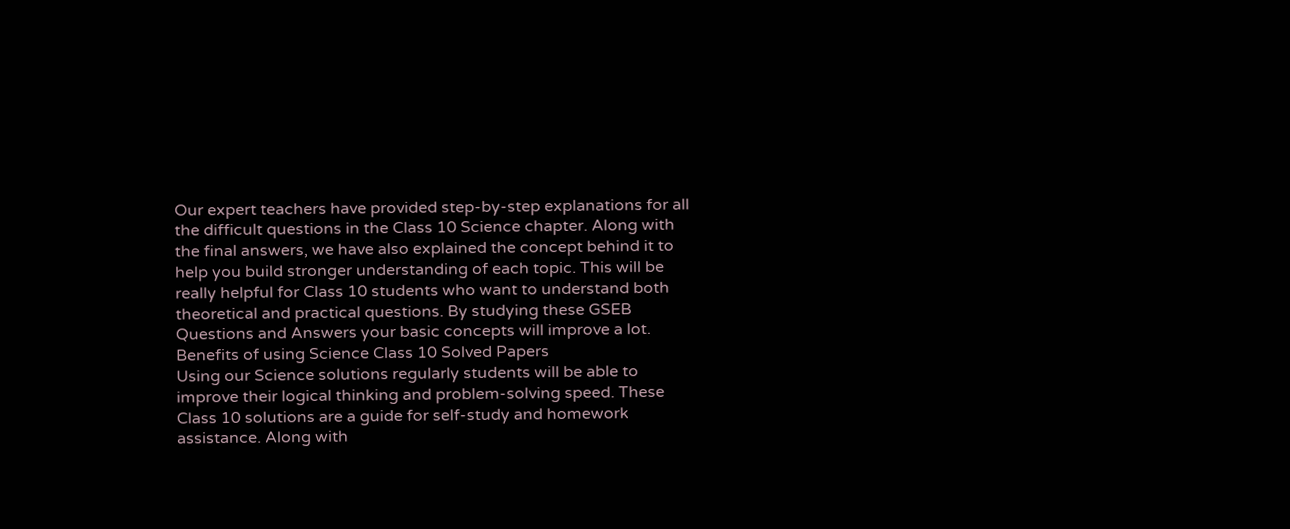Our expert teachers have provided step-by-step explanations for all the difficult questions in the Class 10 Science chapter. Along with the final answers, we have also explained the concept behind it to help you build stronger understanding of each topic. This will be really helpful for Class 10 students who want to understand both theoretical and practical questions. By studying these GSEB Questions and Answers your basic concepts will improve a lot.
Benefits of using Science Class 10 Solved Papers
Using our Science solutions regularly students will be able to improve their logical thinking and problem-solving speed. These Class 10 solutions are a guide for self-study and homework assistance. Along with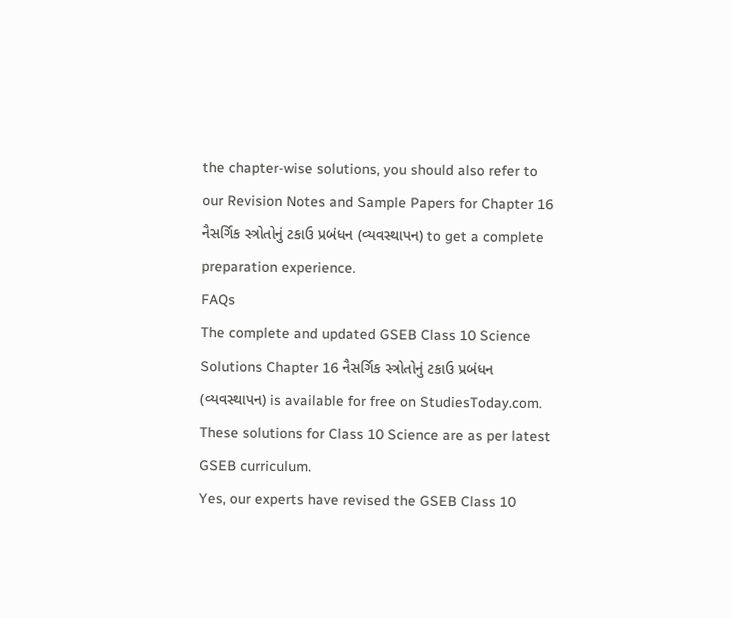the chapter-wise solutions, you should also refer to our Revision Notes and Sample Papers for Chapter 16 નૈસર્ગિક સ્ત્રોતોનું ટકાઉ પ્રબંધન (વ્યવસ્થાપન) to get a complete preparation experience.
FAQs
The complete and updated GSEB Class 10 Science Solutions Chapter 16 નૈસર્ગિક સ્ત્રોતોનું ટકાઉ પ્રબંધન (વ્યવસ્થાપન) is available for free on StudiesToday.com. These solutions for Class 10 Science are as per latest GSEB curriculum.
Yes, our experts have revised the GSEB Class 10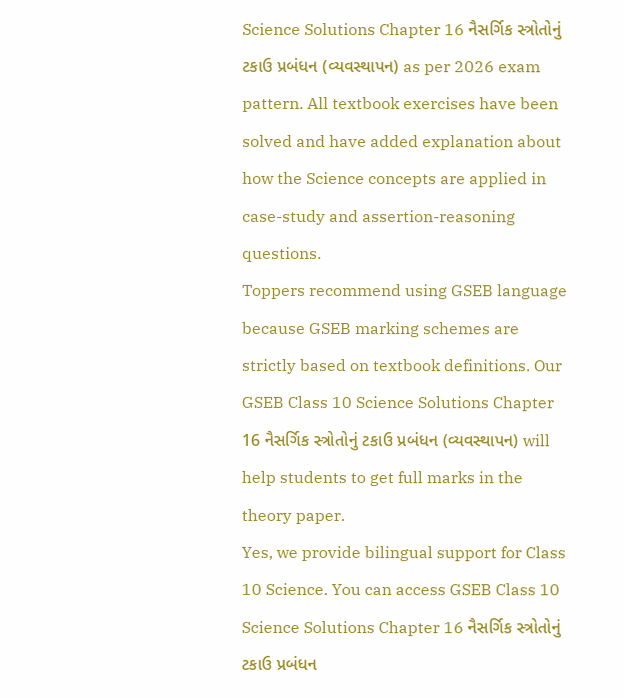Science Solutions Chapter 16 નૈસર્ગિક સ્ત્રોતોનું ટકાઉ પ્રબંધન (વ્યવસ્થાપન) as per 2026 exam pattern. All textbook exercises have been solved and have added explanation about how the Science concepts are applied in case-study and assertion-reasoning questions.
Toppers recommend using GSEB language because GSEB marking schemes are strictly based on textbook definitions. Our GSEB Class 10 Science Solutions Chapter 16 નૈસર્ગિક સ્ત્રોતોનું ટકાઉ પ્રબંધન (વ્યવસ્થાપન) will help students to get full marks in the theory paper.
Yes, we provide bilingual support for Class 10 Science. You can access GSEB Class 10 Science Solutions Chapter 16 નૈસર્ગિક સ્ત્રોતોનું ટકાઉ પ્રબંધન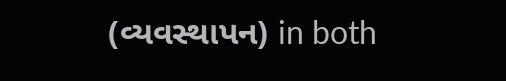(વ્યવસ્થાપન) in both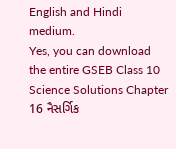English and Hindi medium.
Yes, you can download the entire GSEB Class 10 Science Solutions Chapter 16 નૈસર્ગિક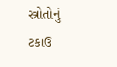સ્ત્રોતોનું ટકાઉ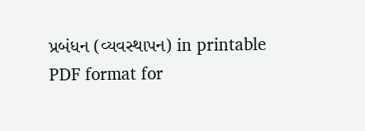પ્રબંધન (વ્યવસ્થાપન) in printable PDF format for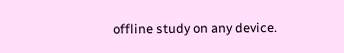offline study on any device.